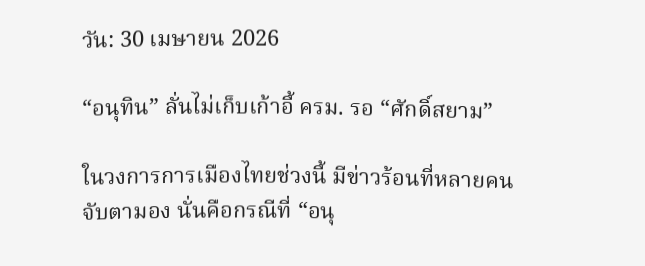วัน: 30 เมษายน 2026

“อนุทิน” ลั่นไม่เก็บเก้าอี้ ครม. รอ “ศักดิ์สยาม”

ในวงการการเมืองไทยช่วงนี้ มีข่าวร้อนที่หลายคนจับตามอง นั่นคือกรณีที่ “อนุ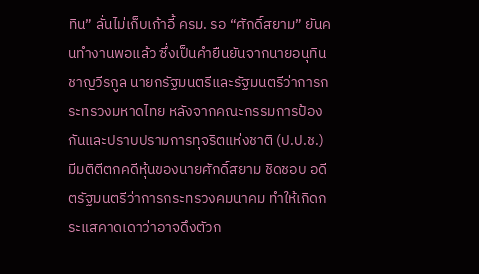ทิน” ลั่นไม่เก็บเก้าอี้ ครม. รอ “ศักดิ์สยาม” ยันคนทำงานพอแล้ว ซึ่งเป็นคำยืนยันจากนายอนุทิน ชาญวีรกูล นายกรัฐมนตรีและรัฐมนตรีว่าการกระทรวงมหาดไทย หลังจากคณะกรรมการป้องกันและปราบปรามการทุจริตแห่งชาติ (ป.ป.ช.) มีมติตีตกคดีหุ้นของนายศักดิ์สยาม ชิดชอบ อดีตรัฐมนตรีว่าการกระทรวงคมนาคม ทำให้เกิดกระแสคาดเดาว่าอาจดึงตัวก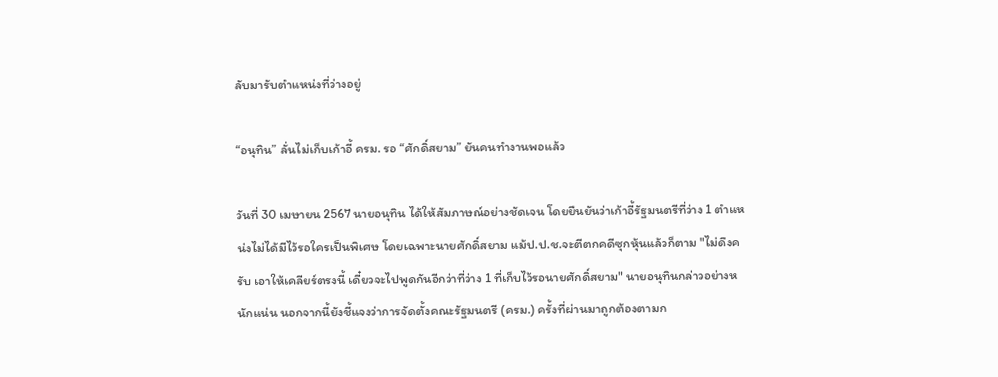ลับมารับตำแหน่งที่ว่างอยู่

“อนุทิน” ลั่นไม่เก็บเก้าอี้ ครม. รอ “ศักดิ์สยาม” ยันคนทำงานพอแล้ว

วันที่ 30 เมษายน 2567 นายอนุทิน ได้ให้สัมภาษณ์อย่างชัดเจน โดยยืนยันว่าเก้าอี้รัฐมนตรีที่ว่าง 1 ตำแหน่งไม่ได้มีไว้รอใครเป็นพิเศษ โดยเฉพาะนายศักดิ์สยาม แม้ป.ป.ช.จะตีตกคดีซุกหุ้นแล้วก็ตาม "ไม่ดึงครับ เอาให้เคลียร์ตรงนี้ เดี๋ยวจะไปพูดกันอีกว่าที่ว่าง 1 ที่เก็บไว้รอนายศักดิ์สยาม" นายอนุทินกล่าวอย่างหนักแน่น นอกจากนี้ยังชี้แจงว่าการจัดตั้งคณะรัฐมนตรี (ครม.) ครั้งที่ผ่านมาถูกต้องตามก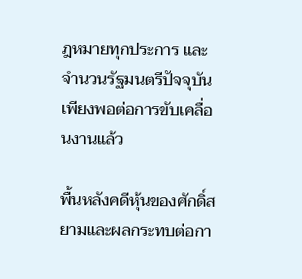ฎหมายทุกประการ และจำนวนรัฐมนตรีปัจจุบันเพียงพอต่อการขับเคลื่อนงานแล้ว

พื้นหลังคดีหุ้นของศักดิ์สยามและผลกระทบต่อกา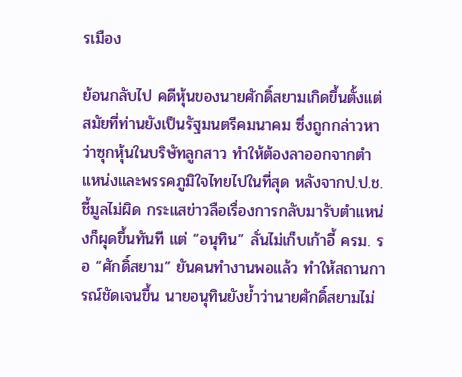รเมือง

ย้อนกลับไป คดีหุ้นของนายศักดิ์สยามเกิดขึ้นตั้งแต่สมัยที่ท่านยังเป็นรัฐมนตรีคมนาคม ซึ่งถูกกล่าวหาว่าซุกหุ้นในบริษัทลูกสาว ทำให้ต้องลาออกจากตำแหน่งและพรรคภูมิใจไทยไปในที่สุด หลังจากป.ป.ช.ชี้มูลไม่ผิด กระแสข่าวลือเรื่องการกลับมารับตำแหน่งก็ผุดขึ้นทันที แต่ “อนุทิน” ลั่นไม่เก็บเก้าอี้ ครม. รอ “ศักดิ์สยาม” ยันคนทำงานพอแล้ว ทำให้สถานการณ์ชัดเจนขึ้น นายอนุทินยังย้ำว่านายศักดิ์สยามไม่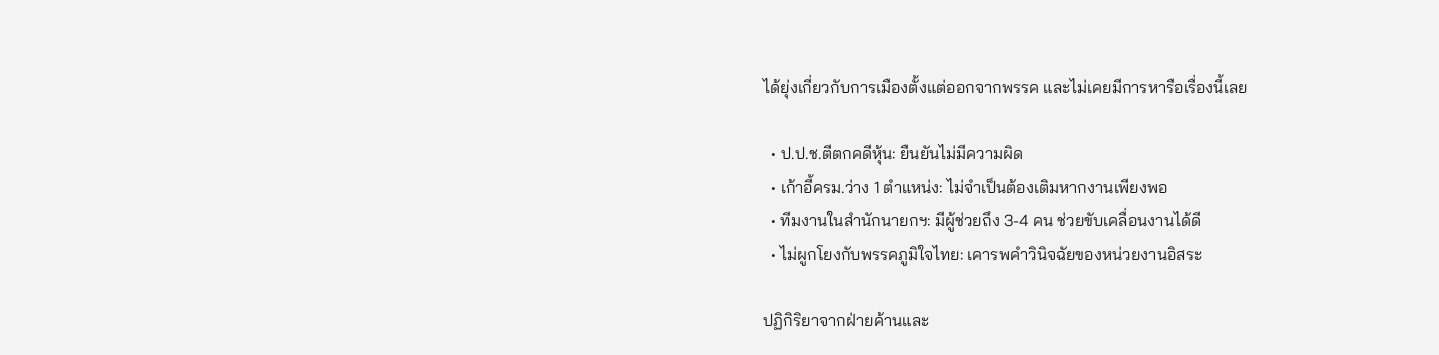ได้ยุ่งเกี่ยวกับการเมืองตั้งแต่ออกจากพรรค และไม่เคยมีการหารือเรื่องนี้เลย

  • ป.ป.ช.ตีตกคดีหุ้น: ยืนยันไม่มีความผิด
  • เก้าอี้ครม.ว่าง 1 ตำแหน่ง: ไม่จำเป็นต้องเติมหากงานเพียงพอ
  • ทีมงานในสำนักนายกฯ: มีผู้ช่วยถึง 3-4 คน ช่วยขับเคลื่อนงานได้ดี
  • ไม่ผูกโยงกับพรรคภูมิใจไทย: เคารพคำวินิจฉัยของหน่วยงานอิสระ

ปฏิกิริยาจากฝ่ายค้านและ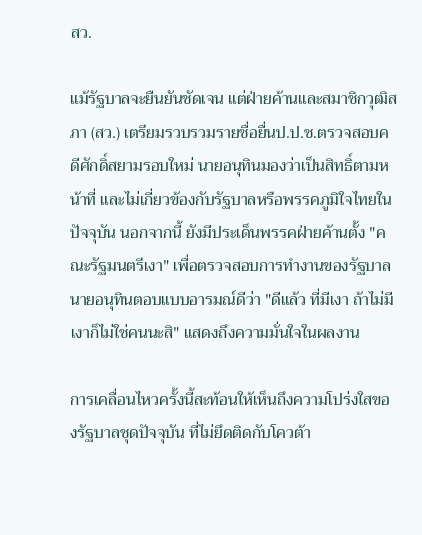สว.

แม้รัฐบาลจะยืนยันชัดเจน แต่ฝ่ายค้านและสมาชิกวุฒิสภา (สว.) เตรียมรวบรวมรายชื่อยื่นป.ป.ช.ตรวจสอบคดีศักดิ์สยามรอบใหม่ นายอนุทินมองว่าเป็นสิทธิ์ตามหน้าที่ และไม่เกี่ยวข้องกับรัฐบาลหรือพรรคภูมิใจไทยในปัจจุบัน นอกจากนี้ ยังมีประเด็นพรรคฝ่ายค้านตั้ง "คณะรัฐมนตรีเงา" เพื่อตรวจสอบการทำงานของรัฐบาล นายอนุทินตอบแบบอารมณ์ดีว่า "ดีแล้ว ที่มีเงา ถ้าไม่มีเงาก็ไม่ใช่คนนะสิ" แสดงถึงความมั่นใจในผลงาน

การเคลื่อนไหวครั้งนี้สะท้อนให้เห็นถึงความโปร่งใสของรัฐบาลชุดปัจจุบัน ที่ไม่ยึดติดกับโควต้า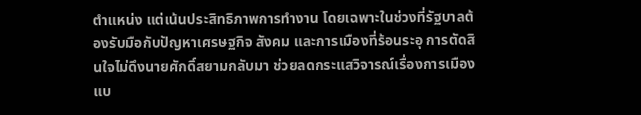ตำแหน่ง แต่เน้นประสิทธิภาพการทำงาน โดยเฉพาะในช่วงที่รัฐบาลต้องรับมือกับปัญหาเศรษฐกิจ สังคม และการเมืองที่ร้อนระอุ การตัดสินใจไม่ดึงนายศักดิ์สยามกลับมา ช่วยลดกระแสวิจารณ์เรื่องการเมืองแบ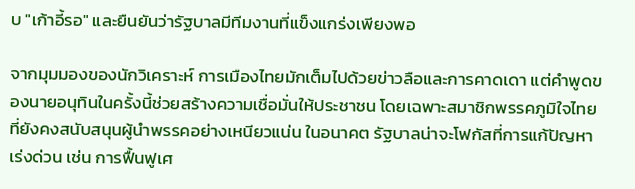บ "เก้าอี้รอ" และยืนยันว่ารัฐบาลมีทีมงานที่แข็งแกร่งเพียงพอ

จากมุมมองของนักวิเคราะห์ การเมืองไทยมักเต็มไปด้วยข่าวลือและการคาดเดา แต่คำพูดของนายอนุทินในครั้งนี้ช่วยสร้างความเชื่อมั่นให้ประชาชน โดยเฉพาะสมาชิกพรรคภูมิใจไทยที่ยังคงสนับสนุนผู้นำพรรคอย่างเหนียวแน่น ในอนาคต รัฐบาลน่าจะโฟกัสที่การแก้ปัญหาเร่งด่วน เช่น การฟื้นฟูเศ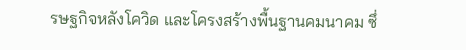รษฐกิจหลังโควิด และโครงสร้างพื้นฐานคมนาคม ซึ่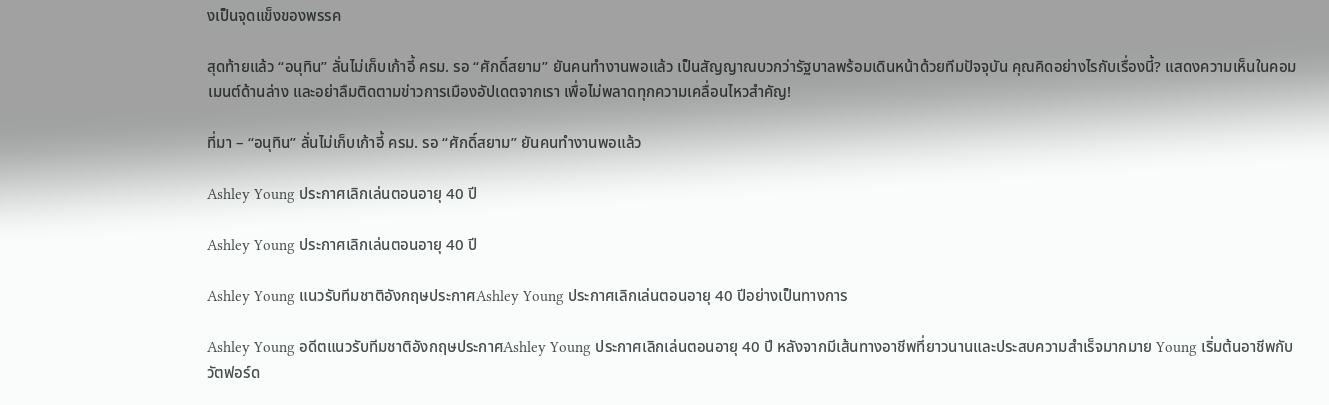งเป็นจุดแข็งของพรรค

สุดท้ายแล้ว “อนุทิน” ลั่นไม่เก็บเก้าอี้ ครม. รอ “ศักดิ์สยาม” ยันคนทำงานพอแล้ว เป็นสัญญาณบวกว่ารัฐบาลพร้อมเดินหน้าด้วยทีมปัจจุบัน คุณคิดอย่างไรกับเรื่องนี้? แสดงความเห็นในคอมเมนต์ด้านล่าง และอย่าลืมติดตามข่าวการเมืองอัปเดตจากเรา เพื่อไม่พลาดทุกความเคลื่อนไหวสำคัญ!

ที่มา – “อนุทิน” ลั่นไม่เก็บเก้าอี้ ครม. รอ “ศักดิ์สยาม” ยันคนทำงานพอแล้ว

Ashley Young ประกาศเลิกเล่นตอนอายุ 40 ปี

Ashley Young ประกาศเลิกเล่นตอนอายุ 40 ปี

Ashley Young แนวรับทีมชาติอังกฤษประกาศAshley Young ประกาศเลิกเล่นตอนอายุ 40 ปีอย่างเป็นทางการ

Ashley Young อดีตแนวรับทีมชาติอังกฤษประกาศAshley Young ประกาศเลิกเล่นตอนอายุ 40 ปี หลังจากมีเส้นทางอาชีพที่ยาวนานและประสบความสำเร็จมากมาย Young เริ่มต้นอาชีพกับวัตฟอร์ด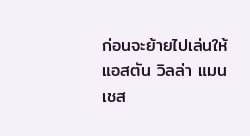ก่อนจะย้ายไปเล่นให้แอสตัน วิลล่า แมนเชส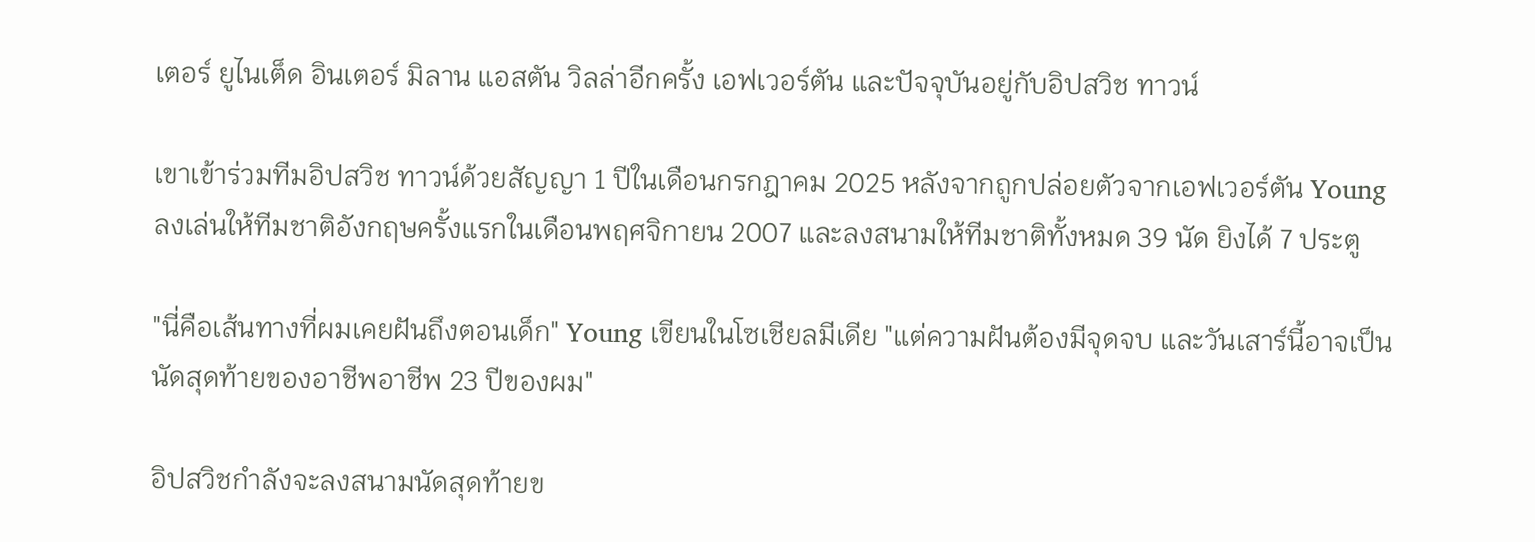เตอร์ ยูไนเต็ด อินเตอร์ มิลาน แอสตัน วิลล่าอีกครั้ง เอฟเวอร์ตัน และปัจจุบันอยู่กับอิปสวิช ทาวน์

เขาเข้าร่วมทีมอิปสวิช ทาวน์ด้วยสัญญา 1 ปีในเดือนกรกฎาคม 2025 หลังจากถูกปล่อยตัวจากเอฟเวอร์ตัน Young ลงเล่นให้ทีมชาติอังกฤษครั้งแรกในเดือนพฤศจิกายน 2007 และลงสนามให้ทีมชาติทั้งหมด 39 นัด ยิงได้ 7 ประตู

"นี่คือเส้นทางที่ผมเคยฝันถึงตอนเด็ก" Young เขียนในโซเชียลมีเดีย "แต่ความฝันต้องมีจุดจบ และวันเสาร์นี้อาจเป็นนัดสุดท้ายของอาชีพอาชีพ 23 ปีของผม"

อิปสวิชกำลังจะลงสนามนัดสุดท้ายข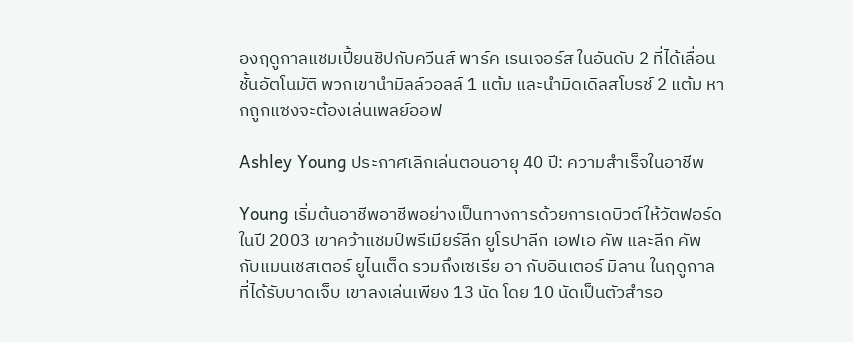องฤดูกาลแชมเปี้ยนชิปกับควีนส์ พาร์ค เรนเจอร์ส ในอันดับ 2 ที่ได้เลื่อนชั้นอัตโนมัติ พวกเขานำมิลล์วอลล์ 1 แต้ม และนำมิดเดิลสโบรช์ 2 แต้ม หากถูกแซงจะต้องเล่นเพลย์ออฟ

Ashley Young ประกาศเลิกเล่นตอนอายุ 40 ปี: ความสำเร็จในอาชีพ

Young เริ่มต้นอาชีพอาชีพอย่างเป็นทางการด้วยการเดบิวต์ให้วัตฟอร์ดในปี 2003 เขาคว้าแชมป์พรีเมียร์ลีก ยูโรปาลีก เอฟเอ คัพ และลีก คัพ กับแมนเชสเตอร์ ยูไนเต็ด รวมถึงเซเรีย อา กับอินเตอร์ มิลาน ในฤดูกาลที่ได้รับบาดเจ็บ เขาลงเล่นเพียง 13 นัด โดย 10 นัดเป็นตัวสำรอ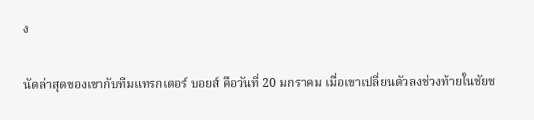ง

นัดล่าสุดของเขากับทีมแทรกเตอร์ บอยส์ คือวันที่ 20 มกราคม เมื่อเขาเปลี่ยนตัวลงช่วงท้ายในชัยช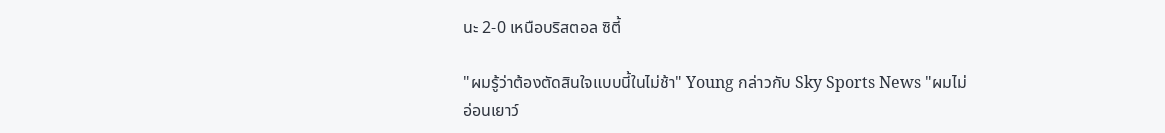นะ 2-0 เหนือบริสตอล ซิตี้

"ผมรู้ว่าต้องตัดสินใจแบบนี้ในไม่ช้า" Young กล่าวกับ Sky Sports News "ผมไม่อ่อนเยาว์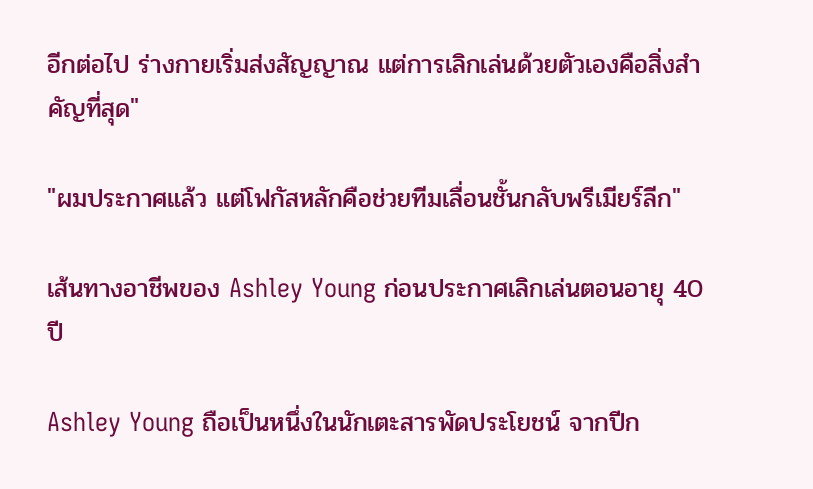อีกต่อไป ร่างกายเริ่มส่งสัญญาณ แต่การเลิกเล่นด้วยตัวเองคือสิ่งสำคัญที่สุด"

"ผมประกาศแล้ว แต่โฟกัสหลักคือช่วยทีมเลื่อนชั้นกลับพรีเมียร์ลีก"

เส้นทางอาชีพของ Ashley Young ก่อนประกาศเลิกเล่นตอนอายุ 40 ปี

Ashley Young ถือเป็นหนึ่งในนักเตะสารพัดประโยชน์ จากปีก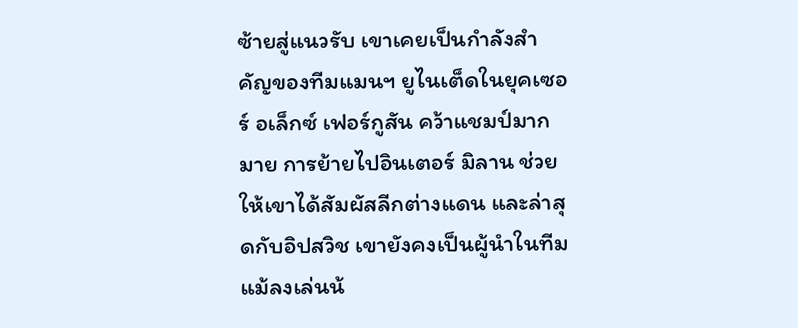ซ้ายสู่แนวรับ เขาเคยเป็นกำลังสำคัญของทีมแมนฯ ยูไนเต็ดในยุคเซอร์ อเล็กซ์ เฟอร์กูสัน คว้าแชมป์มากมาย การย้ายไปอินเตอร์ มิลาน ช่วยให้เขาได้สัมผัสลีกต่างแดน และล่าสุดกับอิปสวิช เขายังคงเป็นผู้นำในทีม แม้ลงเล่นน้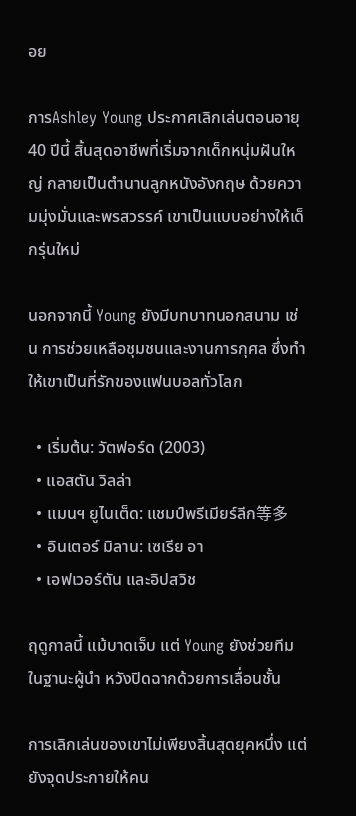อย

การAshley Young ประกาศเลิกเล่นตอนอายุ 40 ปีนี้ สิ้นสุดอาชีพที่เริ่มจากเด็กหนุ่มฝันใหญ่ กลายเป็นตำนานลูกหนังอังกฤษ ด้วยความมุ่งมั่นและพรสวรรค์ เขาเป็นแบบอย่างให้เด็กรุ่นใหม่

นอกจากนี้ Young ยังมีบทบาทนอกสนาม เช่น การช่วยเหลือชุมชนและงานการกุศล ซึ่งทำให้เขาเป็นที่รักของแฟนบอลทั่วโลก

  • เริ่มต้น: วัตฟอร์ด (2003)
  • แอสตัน วิลล่า
  • แมนฯ ยูไนเต็ด: แชมป์พรีเมียร์ลีก等多
  • อินเตอร์ มิลาน: เซเรีย อา
  • เอฟเวอร์ตัน และอิปสวิช

ฤดูกาลนี้ แม้บาดเจ็บ แต่ Young ยังช่วยทีมในฐานะผู้นำ หวังปิดฉากด้วยการเลื่อนชั้น

การเลิกเล่นของเขาไม่เพียงสิ้นสุดยุคหนึ่ง แต่ยังจุดประกายให้คน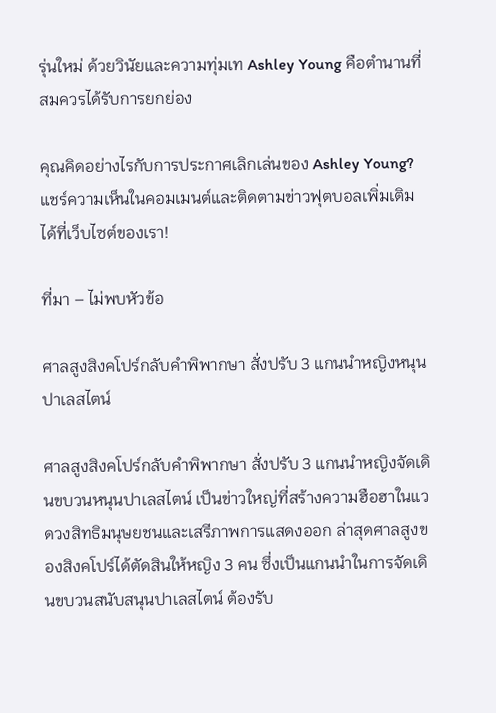รุ่นใหม่ ด้วยวินัยและความทุ่มเท Ashley Young คือตำนานที่สมควรได้รับการยกย่อง

คุณคิดอย่างไรกับการประกาศเลิกเล่นของ Ashley Young? แชร์ความเห็นในคอมเมนต์และติดตามข่าวฟุตบอลเพิ่มเติมได้ที่เว็บไซต์ของเรา!

ที่มา – ไม่พบหัวข้อ

ศาลสูงสิงคโปร์กลับคำพิพากษา สั่งปรับ 3 แกนนำหญิงหนุนปาเลสไตน์

ศาลสูงสิงคโปร์กลับคำพิพากษา สั่งปรับ 3 แกนนำหญิงจัดเดินขบวนหนุนปาเลสไตน์ เป็นข่าวใหญ่ที่สร้างความฮือฮาในแวดวงสิทธิมนุษยชนและเสรีภาพการแสดงออก ล่าสุดศาลสูงของสิงคโปร์ได้ตัดสินให้หญิง 3 คน ซึ่งเป็นแกนนำในการจัดเดินขบวนสนับสนุนปาเลสไตน์ ต้องรับ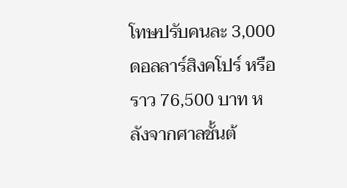โทษปรับคนละ 3,000 ดอลลาร์สิงคโปร์ หรือราว 76,500 บาท หลังจากศาลชั้นต้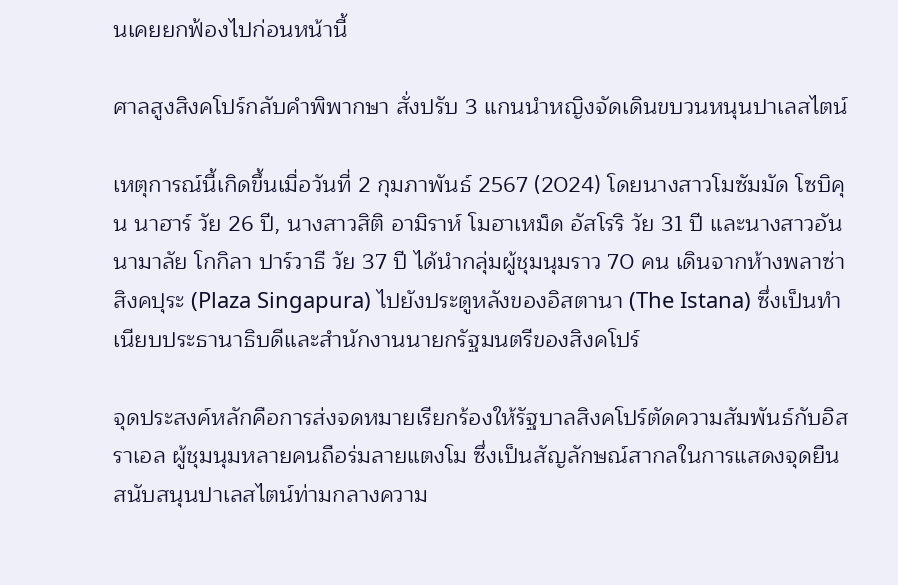นเคยยกฟ้องไปก่อนหน้านี้

ศาลสูงสิงคโปร์กลับคำพิพากษา สั่งปรับ 3 แกนนำหญิงจัดเดินขบวนหนุนปาเลสไตน์

เหตุการณ์นี้เกิดขึ้นเมื่อวันที่ 2 กุมภาพันธ์ 2567 (2024) โดยนางสาวโมซัมมัด โซบิคุน นาฮาร์ วัย 26 ปี, นางสาวสิติ อามิราห์ โมฮาเหม็ด อัสโรริ วัย 31 ปี และนางสาวอันนามาลัย โกกิลา ปาร์วาธี วัย 37 ปี ได้นำกลุ่มผู้ชุมนุมราว 70 คน เดินจากห้างพลาซ่า สิงคปุระ (Plaza Singapura) ไปยังประตูหลังของอิสตานา (The Istana) ซึ่งเป็นทำเนียบประธานาธิบดีและสำนักงานนายกรัฐมนตรีของสิงคโปร์

จุดประสงค์หลักคือการส่งจดหมายเรียกร้องให้รัฐบาลสิงคโปร์ตัดความสัมพันธ์กับอิสราเอล ผู้ชุมนุมหลายคนถือร่มลายแตงโม ซึ่งเป็นสัญลักษณ์สากลในการแสดงจุดยืนสนับสนุนปาเลสไตน์ท่ามกลางความ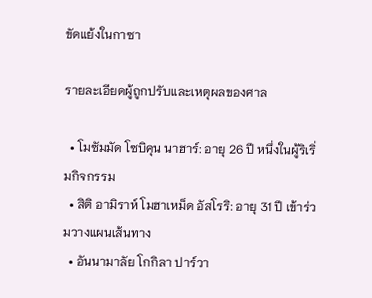ขัดแย้งในกาซา

รายละเอียดผู้ถูกปรับและเหตุผลของศาล

  • โมซัมมัด โซบิคุน นาฮาร์: อายุ 26 ปี หนึ่งในผู้ริเริ่มกิจกรรม
  • สิติ อามิราห์ โมฮาเหม็ด อัสโรริ: อายุ 31 ปี เข้าร่วมวางแผนเส้นทาง
  • อันนามาลัย โกกิลา ปาร์วา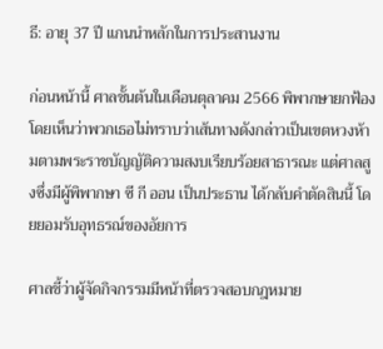ธี: อายุ 37 ปี แกนนำหลักในการประสานงาน

ก่อนหน้านี้ ศาลชั้นต้นในเดือนตุลาคม 2566 พิพากษายกฟ้อง โดยเห็นว่าพวกเธอไม่ทราบว่าเส้นทางดังกล่าวเป็นเขตหวงห้ามตามพระราชบัญญัติความสงบเรียบร้อยสาธารณะ แต่ศาลสูงซึ่งมีผู้พิพากษา ซี กี ออน เป็นประธาน ได้กลับคำตัดสินนี้ โดยยอมรับอุทธรณ์ของอัยการ

ศาลชี้ว่าผู้จัดกิจกรรมมีหน้าที่ตรวจสอบกฎหมาย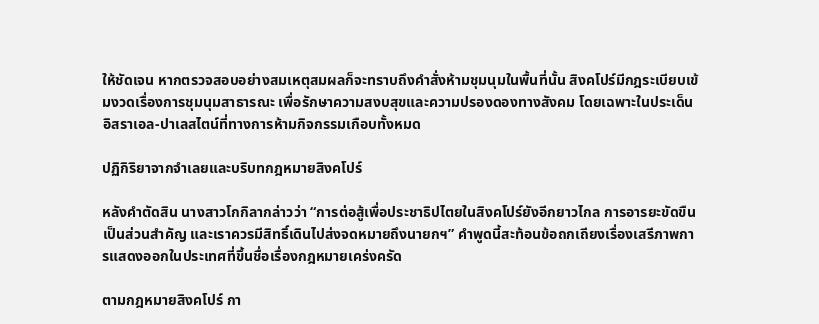ให้ชัดเจน หากตรวจสอบอย่างสมเหตุสมผลก็จะทราบถึงคำสั่งห้ามชุมนุมในพื้นที่นั้น สิงคโปร์มีกฎระเบียบเข้มงวดเรื่องการชุมนุมสาธารณะ เพื่อรักษาความสงบสุขและความปรองดองทางสังคม โดยเฉพาะในประเด็นอิสราเอล-ปาเลสไตน์ที่ทางการห้ามกิจกรรมเกือบทั้งหมด

ปฏิกิริยาจากจำเลยและบริบทกฎหมายสิงคโปร์

หลังคำตัดสิน นางสาวโกกิลากล่าวว่า “การต่อสู้เพื่อประชาธิปไตยในสิงคโปร์ยังอีกยาวไกล การอารยะขัดขืนเป็นส่วนสำคัญ และเราควรมีสิทธิ์เดินไปส่งจดหมายถึงนายกฯ” คำพูดนี้สะท้อนข้อถกเถียงเรื่องเสรีภาพการแสดงออกในประเทศที่ขึ้นชื่อเรื่องกฎหมายเคร่งครัด

ตามกฎหมายสิงคโปร์ กา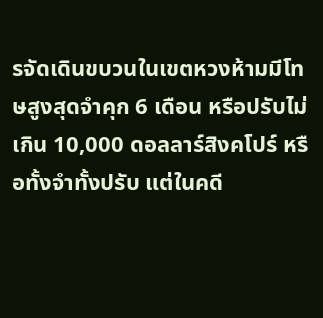รจัดเดินขบวนในเขตหวงห้ามมีโทษสูงสุดจำคุก 6 เดือน หรือปรับไม่เกิน 10,000 ดอลลาร์สิงคโปร์ หรือทั้งจำทั้งปรับ แต่ในคดี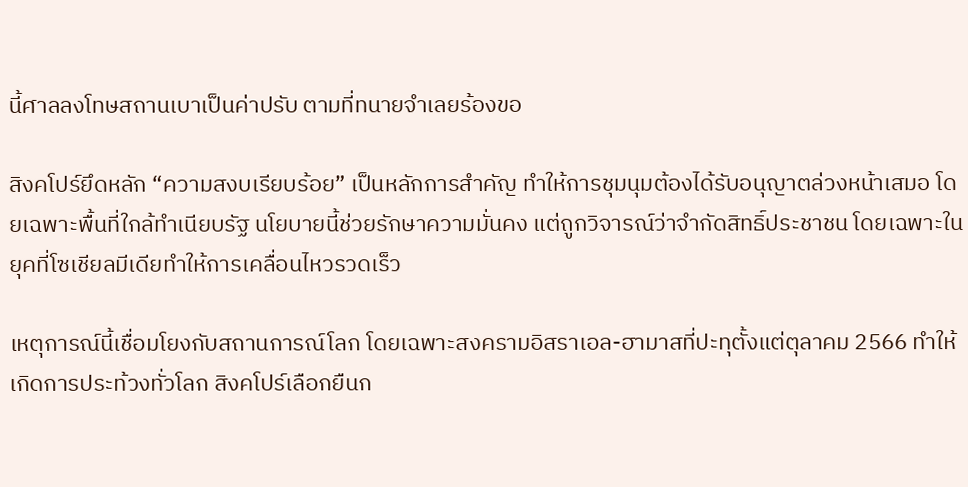นี้ศาลลงโทษสถานเบาเป็นค่าปรับ ตามที่ทนายจำเลยร้องขอ

สิงคโปร์ยึดหลัก “ความสงบเรียบร้อย” เป็นหลักการสำคัญ ทำให้การชุมนุมต้องได้รับอนุญาตล่วงหน้าเสมอ โดยเฉพาะพื้นที่ใกล้ทำเนียบรัฐ นโยบายนี้ช่วยรักษาความมั่นคง แต่ถูกวิจารณ์ว่าจำกัดสิทธิ์ประชาชน โดยเฉพาะในยุคที่โซเชียลมีเดียทำให้การเคลื่อนไหวรวดเร็ว

เหตุการณ์นี้เชื่อมโยงกับสถานการณ์โลก โดยเฉพาะสงครามอิสราเอล-ฮามาสที่ปะทุตั้งแต่ตุลาคม 2566 ทำให้เกิดการประท้วงทั่วโลก สิงคโปร์เลือกยืนก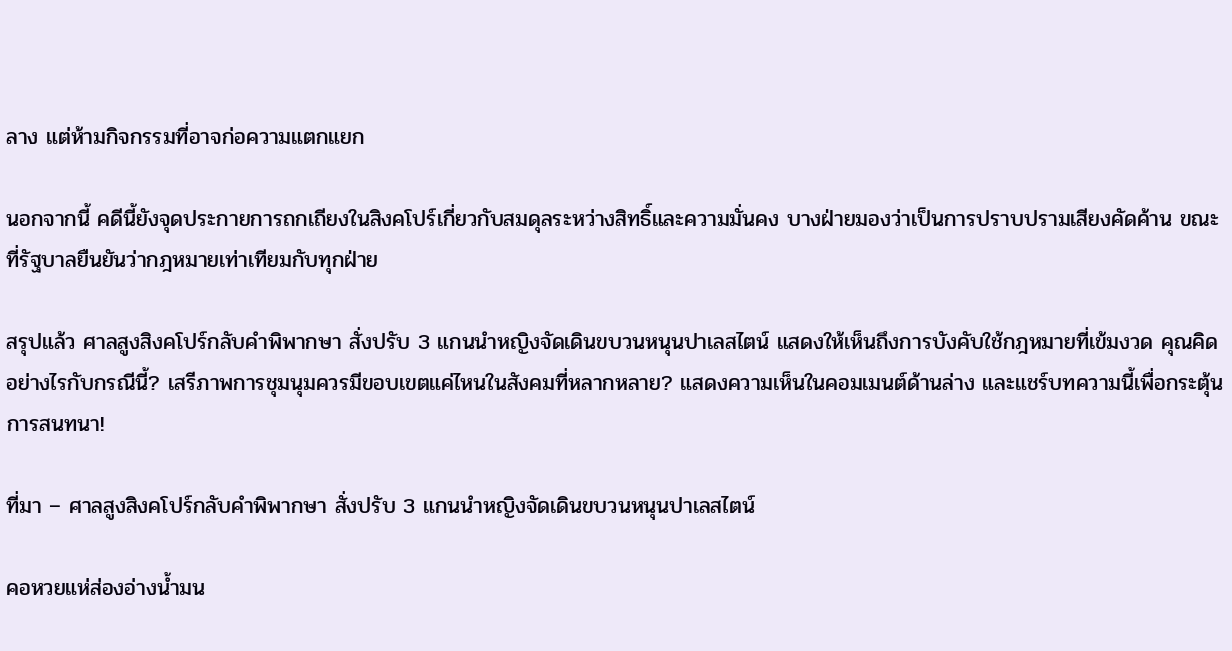ลาง แต่ห้ามกิจกรรมที่อาจก่อความแตกแยก

นอกจากนี้ คดีนี้ยังจุดประกายการถกเถียงในสิงคโปร์เกี่ยวกับสมดุลระหว่างสิทธิ์และความมั่นคง บางฝ่ายมองว่าเป็นการปราบปรามเสียงคัดค้าน ขณะที่รัฐบาลยืนยันว่ากฎหมายเท่าเทียมกับทุกฝ่าย

สรุปแล้ว ศาลสูงสิงคโปร์กลับคำพิพากษา สั่งปรับ 3 แกนนำหญิงจัดเดินขบวนหนุนปาเลสไตน์ แสดงให้เห็นถึงการบังคับใช้กฎหมายที่เข้มงวด คุณคิดอย่างไรกับกรณีนี้? เสรีภาพการชุมนุมควรมีขอบเขตแค่ไหนในสังคมที่หลากหลาย? แสดงความเห็นในคอมเมนต์ด้านล่าง และแชร์บทความนี้เพื่อกระตุ้นการสนทนา!

ที่มา – ศาลสูงสิงคโปร์กลับคำพิพากษา สั่งปรับ 3 แกนนำหญิงจัดเดินขบวนหนุนปาเลสไตน์

คอหวยแห่ส่องอ่างน้ำมน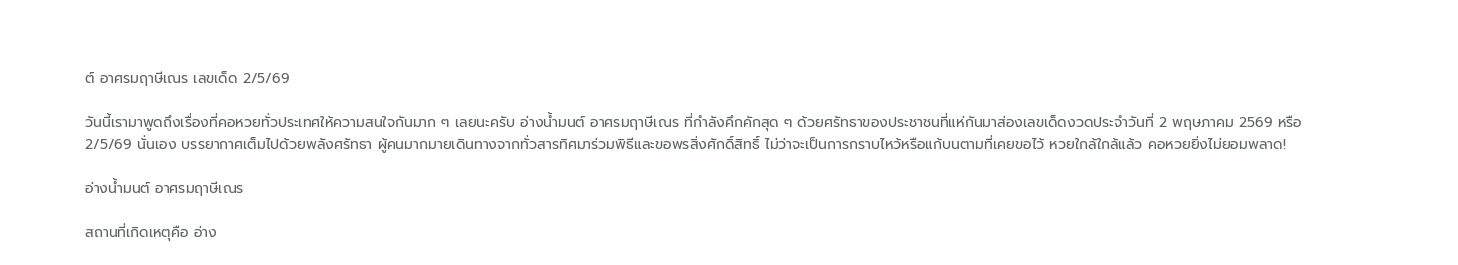ต์ อาศรมฤาษีเณร เลขเด็ด 2/5/69

วันนี้เรามาพูดถึงเรื่องที่คอหวยทั่วประเทศให้ความสนใจกันมาก ๆ เลยนะครับ อ่างน้ำมนต์ อาศรมฤาษีเณร ที่กำลังคึกคักสุด ๆ ด้วยศรัทธาของประชาชนที่แห่กันมาส่องเลขเด็ดงวดประจำวันที่ 2 พฤษภาคม 2569 หรือ 2/5/69 นั่นเอง บรรยากาศเต็มไปด้วยพลังศรัทธา ผู้คนมากมายเดินทางจากทั่วสารทิศมาร่วมพิธีและขอพรสิ่งศักดิ์สิทธิ์ ไม่ว่าจะเป็นการกราบไหว้หรือแก้บนตามที่เคยขอไว้ หวยใกล้ใกล้แล้ว คอหวยยิ่งไม่ยอมพลาด!

อ่างน้ำมนต์ อาศรมฤาษีเณร

สถานที่เกิดเหตุคือ อ่าง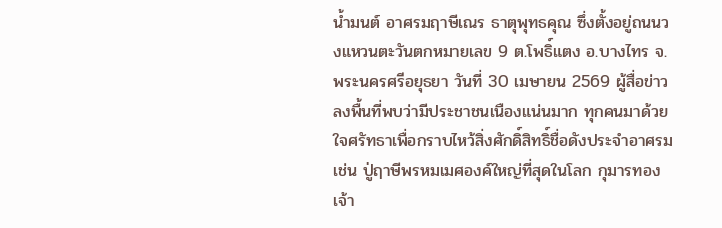น้ำมนต์ อาศรมฤาษีเณร ธาตุพุทธคุณ ซึ่งตั้งอยู่ถนนวงแหวนตะวันตกหมายเลข 9 ต.โพธิ์แตง อ.บางไทร จ.พระนครศรีอยุธยา วันที่ 30 เมษายน 2569 ผู้สื่อข่าวลงพื้นที่พบว่ามีประชาชนเนืองแน่นมาก ทุกคนมาด้วยใจศรัทธาเพื่อกราบไหว้สิ่งศักดิ์สิทธิ์ชื่อดังประจำอาศรม เช่น ปู่ฤาษีพรหมเมศองค์ใหญ่ที่สุดในโลก กุมารทองเจ้า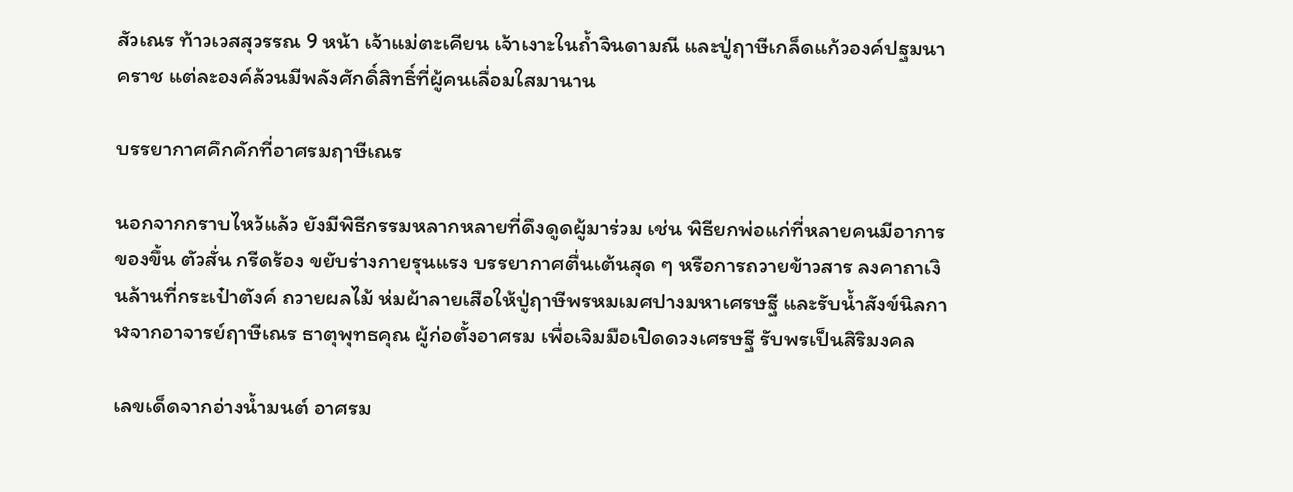สัวเณร ท้าวเวสสุวรรณ 9 หน้า เจ้าแม่ตะเคียน เจ้าเงาะในถ้ำจินดามณี และปู่ฤาษีเกล็ดแก้วองค์ปฐมนาคราช แต่ละองค์ล้วนมีพลังศักดิ์สิทธิ์ที่ผู้คนเลื่อมใสมานาน

บรรยากาศคึกคักที่อาศรมฤาษีเณร

นอกจากกราบไหว้แล้ว ยังมีพิธีกรรมหลากหลายที่ดึงดูดผู้มาร่วม เช่น พิธียกพ่อแก่ที่หลายคนมีอาการของขึ้น ตัวสั่น กรีดร้อง ขยับร่างกายรุนแรง บรรยากาศตื่นเต้นสุด ๆ หรือการถวายข้าวสาร ลงคาถาเงินล้านที่กระเป๋าตังค์ ถวายผลไม้ ห่มผ้าลายเสือให้ปู่ฤาษีพรหมเมศปางมหาเศรษฐี และรับน้ำสังข์นิลกาฬจากอาจารย์ฤาษีเณร ธาตุพุทธคุณ ผู้ก่อตั้งอาศรม เพื่อเจิมมือเปิดดวงเศรษฐี รับพรเป็นสิริมงคล

เลขเด็ดจากอ่างน้ำมนต์ อาศรม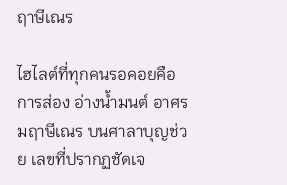ฤาษีเณร

ไฮไลต์ที่ทุกคนรอคอยคือการส่อง อ่างน้ำมนต์ อาศรมฤาษีเณร บนศาลาบุญช่วย เลขที่ปรากฏชัดเจ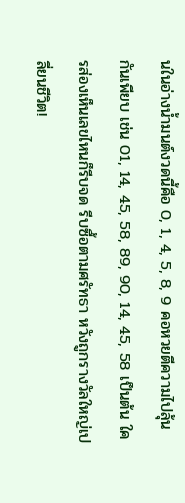นในอ่างน้ำมนต์งวดนี้คือ 0, 1, 4, 5, 8, 9 คอหวยตีความไปลุ้นกันเพียบ เช่น 01, 14, 45, 58, 89, 90, 14, 45, 58 เป็นต้น ใครส่องเห็นเลขไหนก็รีบจด รีบซื้อตามศรัทธา หวังถูกรางวัลใหญ่เปลี่ยนชีวิต!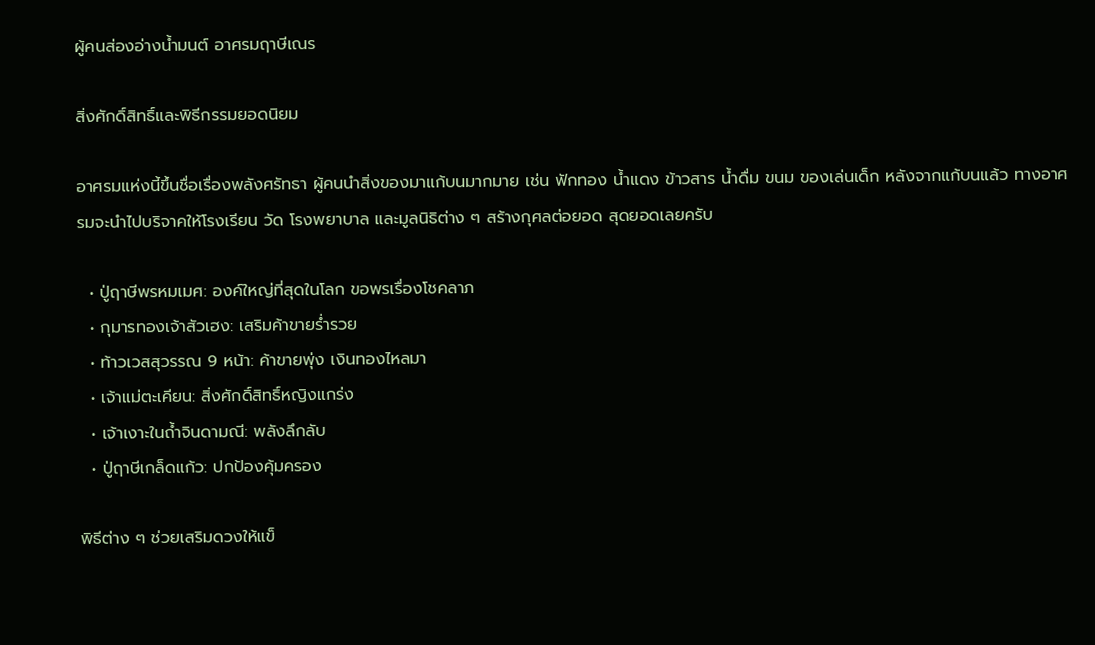ผู้คนส่องอ่างน้ำมนต์ อาศรมฤาษีเณร

สิ่งศักดิ์สิทธิ์และพิธีกรรมยอดนิยม

อาศรมแห่งนี้ขึ้นชื่อเรื่องพลังศรัทธา ผู้คนนำสิ่งของมาแก้บนมากมาย เช่น ฟักทอง น้ำแดง ข้าวสาร น้ำดื่ม ขนม ของเล่นเด็ก หลังจากแก้บนแล้ว ทางอาศรมจะนำไปบริจาคให้โรงเรียน วัด โรงพยาบาล และมูลนิธิต่าง ๆ สร้างกุศลต่อยอด สุดยอดเลยครับ

  • ปู่ฤาษีพรหมเมศ: องค์ใหญ่ที่สุดในโลก ขอพรเรื่องโชคลาภ
  • กุมารทองเจ้าสัวเฮง: เสริมค้าขายร่ำรวย
  • ท้าวเวสสุวรรณ 9 หน้า: ค้าขายพุ่ง เงินทองไหลมา
  • เจ้าแม่ตะเคียน: สิ่งศักดิ์สิทธิ์หญิงแกร่ง
  • เจ้าเงาะในถ้ำจินดามณี: พลังลึกลับ
  • ปู่ฤาษีเกล็ดแก้ว: ปกป้องคุ้มครอง

พิธีต่าง ๆ ช่วยเสริมดวงให้แข็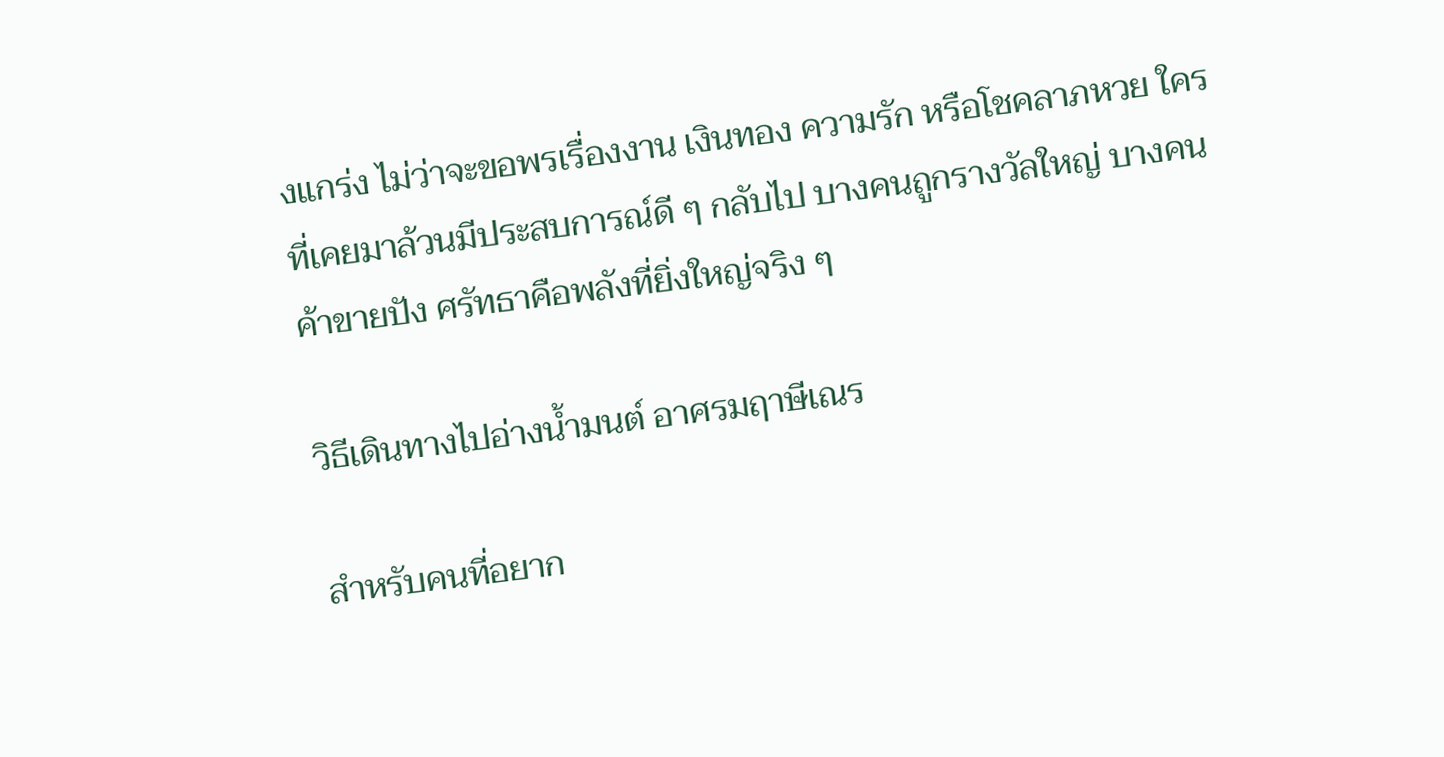งแกร่ง ไม่ว่าจะขอพรเรื่องงาน เงินทอง ความรัก หรือโชคลาภหวย ใครที่เคยมาล้วนมีประสบการณ์ดี ๆ กลับไป บางคนถูกรางวัลใหญ่ บางคนค้าขายปัง ศรัทธาคือพลังที่ยิ่งใหญ่จริง ๆ

วิธีเดินทางไปอ่างน้ำมนต์ อาศรมฤาษีเณร

สำหรับคนที่อยาก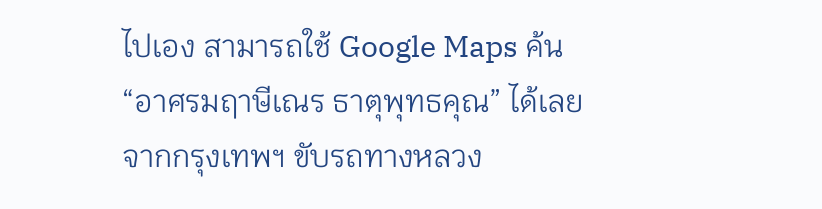ไปเอง สามารถใช้ Google Maps ค้น “อาศรมฤาษีเณร ธาตุพุทธคุณ” ได้เลย จากกรุงเทพฯ ขับรถทางหลวง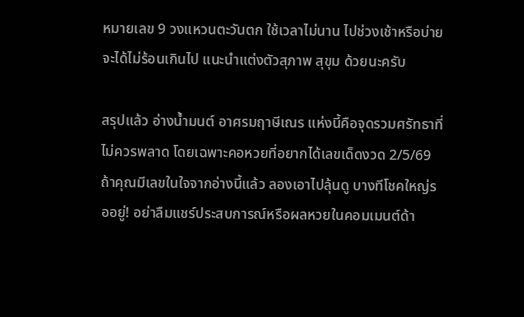หมายเลข 9 วงแหวนตะวันตก ใช้เวลาไม่นาน ไปช่วงเช้าหรือบ่าย จะได้ไม่ร้อนเกินไป แนะนำแต่งตัวสุภาพ สุขุม ด้วยนะครับ

สรุปแล้ว อ่างน้ำมนต์ อาศรมฤาษีเณร แห่งนี้คือจุดรวมศรัทธาที่ไม่ควรพลาด โดยเฉพาะคอหวยที่อยากได้เลขเด็ดงวด 2/5/69 ถ้าคุณมีเลขในใจจากอ่างนี้แล้ว ลองเอาไปลุ้นดู บางทีโชคใหญ่รออยู่! อย่าลืมแชร์ประสบการณ์หรือผลหวยในคอมเมนต์ด้า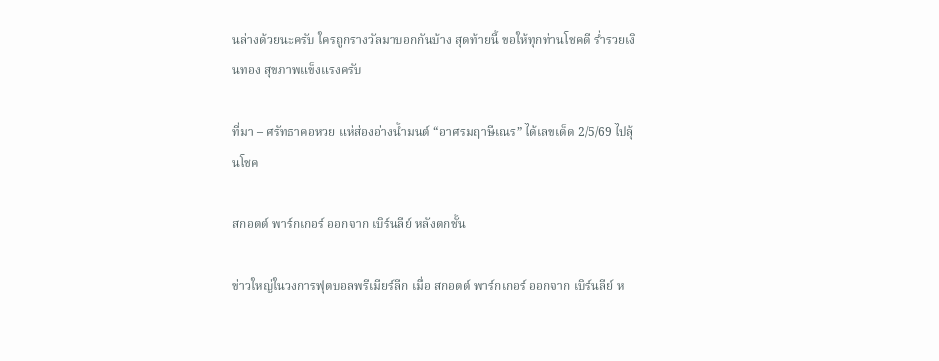นล่างด้วยนะครับ ใครถูกรางวัลมาบอกกันบ้าง สุดท้ายนี้ ขอให้ทุกท่านโชคดี ร่ำรวยเงินทอง สุขภาพแข็งแรงครับ

ที่มา – ศรัทธาคอหวย แห่ส่องอ่างน้ำมนต์ “อาศรมฤาษีเณร” ได้เลขเด็ด 2/5/69 ไปลุ้นโชค

สกอตต์ พาร์กเกอร์ ออกจาก เบิร์นลีย์ หลังตกชั้น

ข่าวใหญ่ในวงการฟุตบอลพรีเมียร์ลีก เมื่อ สกอตต์ พาร์กเกอร์ ออกจาก เบิร์นลีย์ ห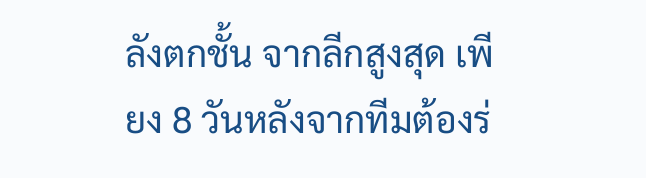ลังตกชั้น จากลีกสูงสุด เพียง 8 วันหลังจากทีมต้องร่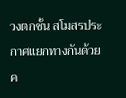วงตกชั้น สโมสรประกาศแยกทางกันด้วยค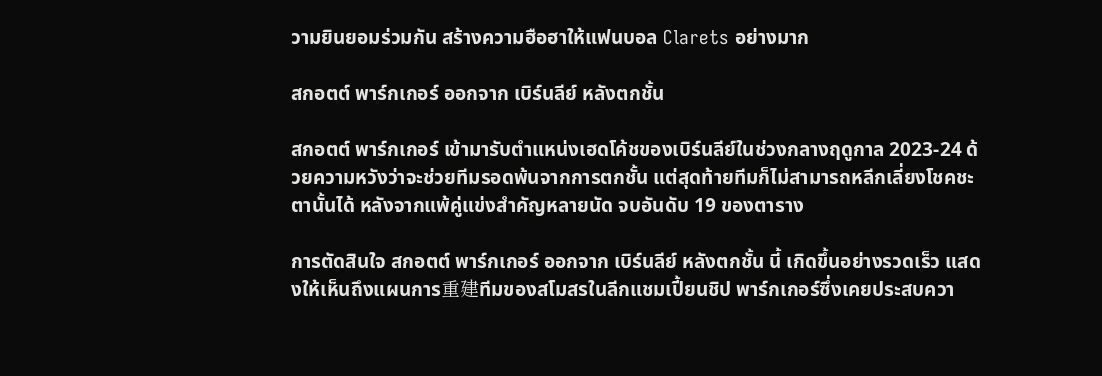วามยินยอมร่วมกัน สร้างความฮือฮาให้แฟนบอล Clarets อย่างมาก

สกอตต์ พาร์กเกอร์ ออกจาก เบิร์นลีย์ หลังตกชั้น

สกอตต์ พาร์กเกอร์ เข้ามารับตำแหน่งเฮดโค้ชของเบิร์นลีย์ในช่วงกลางฤดูกาล 2023-24 ด้วยความหวังว่าจะช่วยทีมรอดพ้นจากการตกชั้น แต่สุดท้ายทีมก็ไม่สามารถหลีกเลี่ยงโชคชะตานั้นได้ หลังจากแพ้คู่แข่งสำคัญหลายนัด จบอันดับ 19 ของตาราง

การตัดสินใจ สกอตต์ พาร์กเกอร์ ออกจาก เบิร์นลีย์ หลังตกชั้น นี้ เกิดขึ้นอย่างรวดเร็ว แสดงให้เห็นถึงแผนการ重建ทีมของสโมสรในลีกแชมเปี้ยนชิป พาร์กเกอร์ซึ่งเคยประสบควา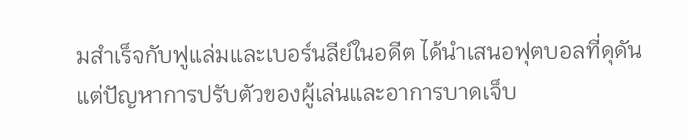มสำเร็จกับฟูแล่มและเบอร์นลีย์ในอดีต ได้นำเสนอฟุตบอลที่ดุดัน แต่ปัญหาการปรับตัวของผู้เล่นและอาการบาดเจ็บ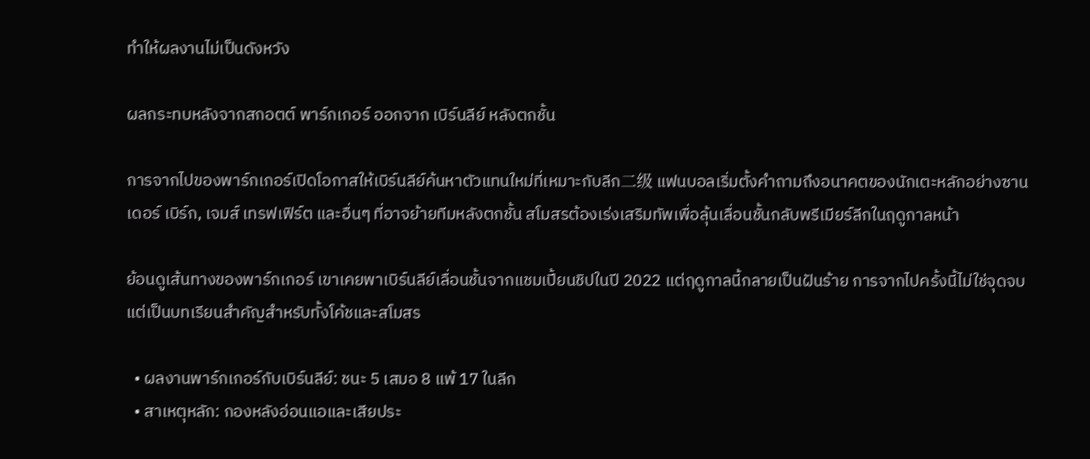ทำให้ผลงานไม่เป็นดังหวัง

ผลกระทบหลังจากสกอตต์ พาร์กเกอร์ ออกจาก เบิร์นลีย์ หลังตกชั้น

การจากไปของพาร์กเกอร์เปิดโอกาสให้เบิร์นลีย์ค้นหาตัวแทนใหม่ที่เหมาะกับลีก二级 แฟนบอลเริ่มตั้งคำถามถึงอนาคตของนักเตะหลักอย่างซานเดอร์ เบิร์ก, เจมส์ เทรฟเฟิร์ต และอื่นๆ ที่อาจย้ายทีมหลังตกชั้น สโมสรต้องเร่งเสริมทัพเพื่อลุ้นเลื่อนชั้นกลับพรีเมียร์ลีกในฤดูกาลหน้า

ย้อนดูเส้นทางของพาร์กเกอร์ เขาเคยพาเบิร์นลีย์เลื่อนชั้นจากแชมเปี้ยนชิปในปี 2022 แต่ฤดูกาลนี้กลายเป็นฝันร้าย การจากไปครั้งนี้ไม่ใช่จุดจบ แต่เป็นบทเรียนสำคัญสำหรับทั้งโค้ชและสโมสร

  • ผลงานพาร์กเกอร์กับเบิร์นลีย์: ชนะ 5 เสมอ 8 แพ้ 17 ในลีก
  • สาเหตุหลัก: กองหลังอ่อนแอและเสียประ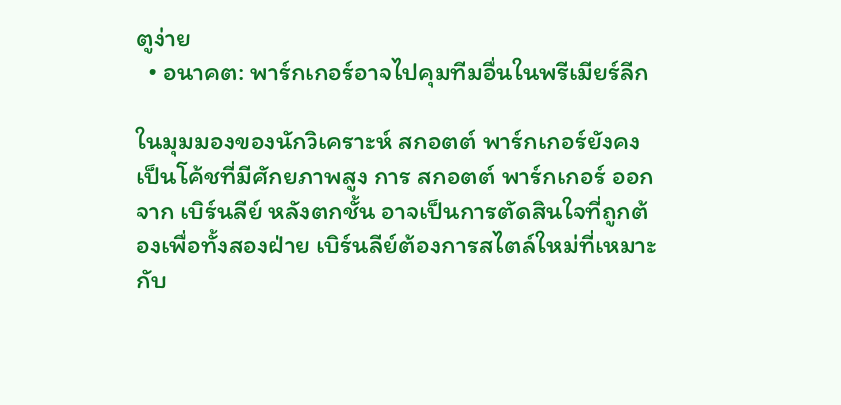ตูง่าย
  • อนาคต: พาร์กเกอร์อาจไปคุมทีมอื่นในพรีเมียร์ลีก

ในมุมมองของนักวิเคราะห์ สกอตต์ พาร์กเกอร์ยังคงเป็นโค้ชที่มีศักยภาพสูง การ สกอตต์ พาร์กเกอร์ ออกจาก เบิร์นลีย์ หลังตกชั้น อาจเป็นการตัดสินใจที่ถูกต้องเพื่อทั้งสองฝ่าย เบิร์นลีย์ต้องการสไตล์ใหม่ที่เหมาะกับ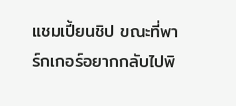แชมเปี้ยนชิป ขณะที่พาร์กเกอร์อยากกลับไปพิ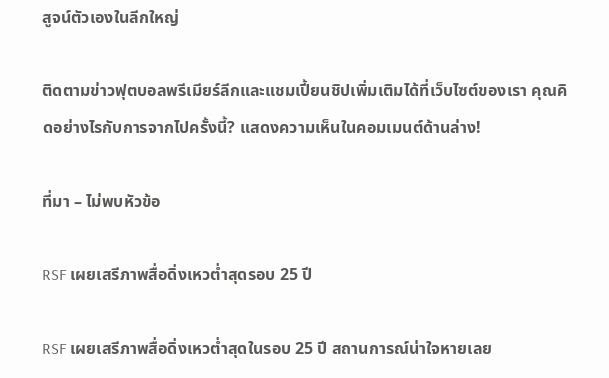สูจน์ตัวเองในลีกใหญ่

ติดตามข่าวฟุตบอลพรีเมียร์ลีกและแชมเปี้ยนชิปเพิ่มเติมได้ที่เว็บไซต์ของเรา คุณคิดอย่างไรกับการจากไปครั้งนี้? แสดงความเห็นในคอมเมนต์ด้านล่าง!

ที่มา – ไม่พบหัวข้อ

RSF เผยเสรีภาพสื่อดิ่งเหวต่ำสุดรอบ 25 ปี

RSF เผยเสรีภาพสื่อดิ่งเหวต่ำสุดในรอบ 25 ปี สถานการณ์น่าใจหายเลย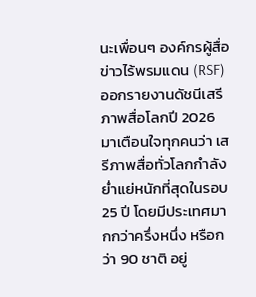นะเพื่อนๆ องค์กรผู้สื่อข่าวไร้พรมแดน (RSF) ออกรายงานดัชนีเสรีภาพสื่อโลกปี 2026 มาเตือนใจทุกคนว่า เสรีภาพสื่อทั่วโลกกำลังย่ำแย่หนักที่สุดในรอบ 25 ปี โดยมีประเทศมากกว่าครึ่งหนึ่ง หรือกว่า 90 ชาติ อยู่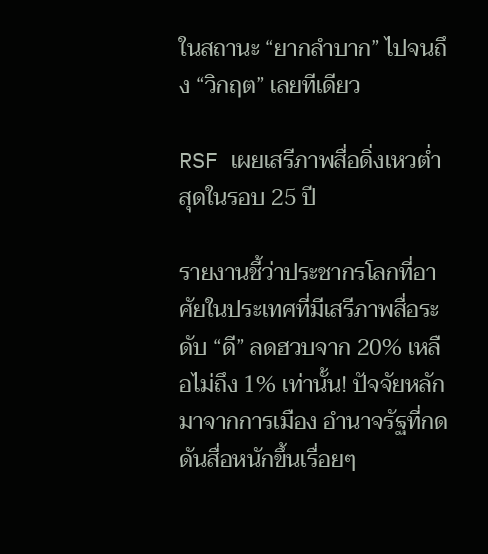ในสถานะ “ยากลำบาก” ไปจนถึง “วิกฤต” เลยทีเดียว

RSF เผยเสรีภาพสื่อดิ่งเหวต่ำสุดในรอบ 25 ปี

รายงานชี้ว่าประชากรโลกที่อาศัยในประเทศที่มีเสรีภาพสื่อระดับ “ดี” ลดฮวบจาก 20% เหลือไม่ถึง 1% เท่านั้น! ปัจจัยหลักมาจากการเมือง อำนาจรัฐที่กดดันสื่อหนักขึ้นเรื่อยๆ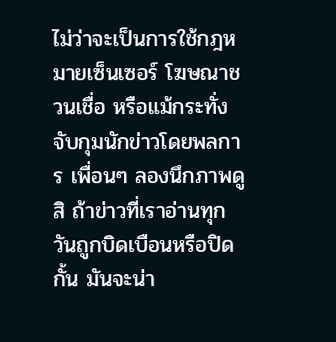ไม่ว่าจะเป็นการใช้กฎหมายเซ็นเซอร์ โฆษณาชวนเชื่อ หรือแม้กระทั่งจับกุมนักข่าวโดยพลการ เพื่อนๆ ลองนึกภาพดูสิ ถ้าข่าวที่เราอ่านทุกวันถูกบิดเบือนหรือปิดกั้น มันจะน่า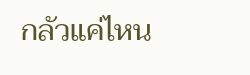กลัวแค่ไหน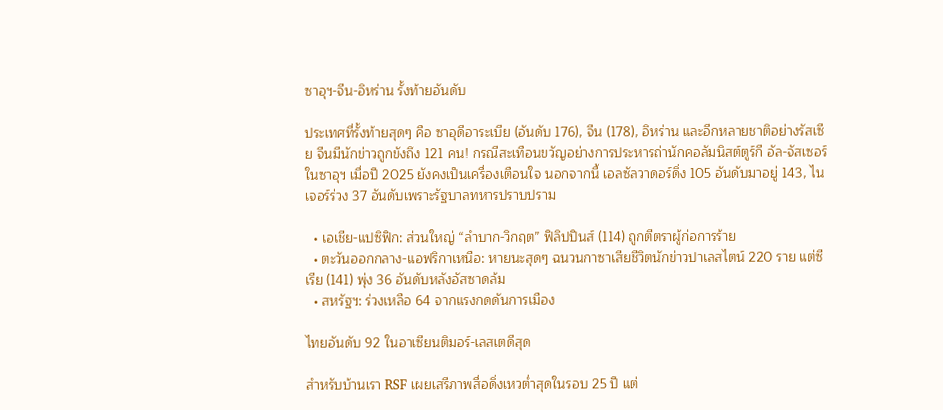ซาอุฯ-จีน-อิหร่าน รั้งท้ายอันดับ

ประเทศที่รั้งท้ายสุดๆ คือ ซาอุดีอาระเบีย (อันดับ 176), จีน (178), อิหร่าน และอีกหลายชาติอย่างรัสเซีย จีนมีนักข่าวถูกขังถึง 121 คน! กรณีสะเทือนขวัญอย่างการประหารถ่านักคอลัมนิสต์ตูร์กี อัล-จัสเซอร์ในซาอุฯ เมื่อปี 2025 ยังคงเป็นเครื่องเตือนใจ นอกจากนี้ เอลซัลวาดอร์ดิ่ง 105 อันดับมาอยู่ 143, ไนเจอร์ร่วง 37 อันดับเพราะรัฐบาลทหารปราบปราม

  • เอเชีย-แปซิฟิก: ส่วนใหญ่ “ลำบาก-วิกฤต” ฟิลิปปินส์ (114) ถูกตีตราผู้ก่อการร้าย
  • ตะวันออกกลาง-แอฟริกาเหนือ: หายนะสุดๆ ฉนวนกาซาเสียชีวิตนักข่าวปาเลสไตน์ 220 ราย แต่ซีเรีย (141) พุ่ง 36 อันดับหลังอัสซาดล้ม
  • สหรัฐฯ: ร่วงเหลือ 64 จากแรงกดดันการเมือง

ไทยอันดับ 92 ในอาเซียนติมอร์-เลสเตดีสุด

สำหรับบ้านเรา RSF เผยเสรีภาพสื่อดิ่งเหวต่ำสุดในรอบ 25 ปี แต่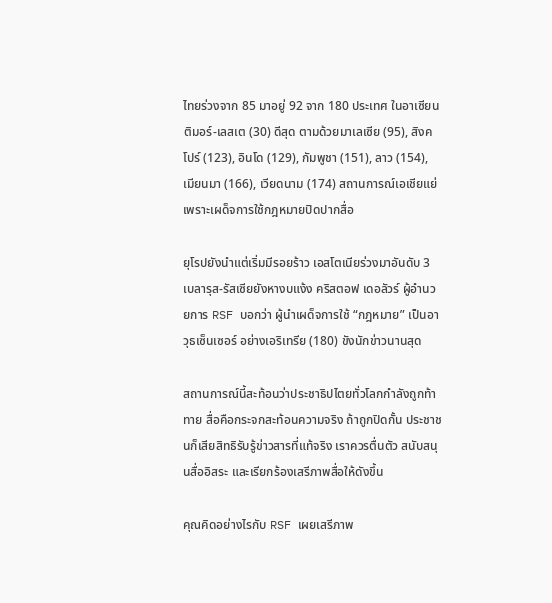ไทยร่วงจาก 85 มาอยู่ 92 จาก 180 ประเทศ ในอาเซียน ติมอร์-เลสเต (30) ดีสุด ตามด้วยมาเลเซีย (95), สิงคโปร์ (123), อินโด (129), กัมพูชา (151), ลาว (154), เมียนมา (166), เวียดนาม (174) สถานการณ์เอเชียแย่เพราะเผด็จการใช้กฎหมายปิดปากสื่อ

ยุโรปยังนำแต่เริ่มมีรอยร้าว เอสโตเนียร่วงมาอันดับ 3 เบลารุส-รัสเซียยังหางบแง้ง คริสตอฟ เดอลัวร์ ผู้อำนวยการ RSF บอกว่า ผู้นำเผด็จการใช้ “กฎหมาย” เป็นอาวุธเซ็นเซอร์ อย่างเอริเทรีย (180) ขังนักข่าวนานสุด

สถานการณ์นี้สะท้อนว่าประชาธิปไตยทั่วโลกกำลังถูกท้าทาย สื่อคือกระจกสะท้อนความจริง ถ้าถูกปิดกั้น ประชาชนก็เสียสิทธิรับรู้ข่าวสารที่แท้จริง เราควรตื่นตัว สนับสนุนสื่ออิสระ และเรียกร้องเสรีภาพสื่อให้ดังขึ้น

คุณคิดอย่างไรกับ RSF เผยเสรีภาพ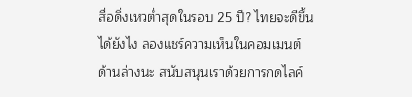สื่อดิ่งเหวต่ำสุดในรอบ 25 ปี? ไทยจะดีขึ้นได้ยังไง ลองแชร์ความเห็นในคอมเมนต์ด้านล่างนะ สนับสนุนเราด้วยการกดไลค์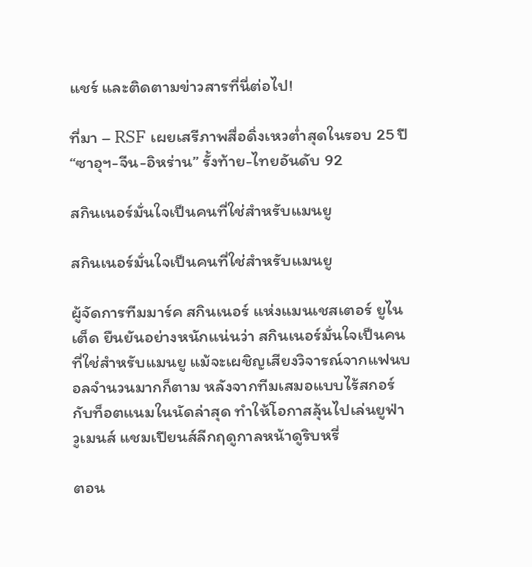แชร์ และติดตามข่าวสารที่นี่ต่อไป!

ที่มา – RSF เผยเสรีภาพสื่อดิ่งเหวต่ำสุดในรอบ 25 ปี “ซาอุฯ-จีน-อิหร่าน” รั้งท้าย-ไทยอันดับ 92

สกินเนอร์มั่นใจเป็นคนที่ใช่สำหรับแมนยู

สกินเนอร์มั่นใจเป็นคนที่ใช่สำหรับแมนยู

ผู้จัดการทีมมาร์ค สกินเนอร์ แห่งแมนเชสเตอร์ ยูไนเต็ด ยืนยันอย่างหนักแน่นว่า สกินเนอร์มั่นใจเป็นคนที่ใช่สำหรับแมนยู แม้จะเผชิญเสียงวิจารณ์จากแฟนบอลจำนวนมากก็ตาม หลังจากทีมเสมอแบบไร้สกอร์กับท็อตแนมในนัดล่าสุด ทำให้โอกาสลุ้นไปเล่นยูฟ่า วูเมนส์ แชมเปียนส์ลีกฤดูกาลหน้าดูริบหรี่

ตอน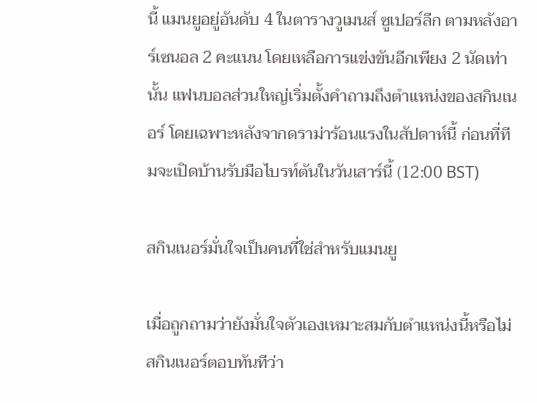นี้ แมนยูอยู่อันดับ 4 ในตารางวูเมนส์ ซูเปอร์ลีก ตามหลังอาร์เซนอล 2 คะแนน โดยเหลือการแข่งขันอีกเพียง 2 นัดเท่านั้น แฟนบอลส่วนใหญ่เริ่มตั้งคำถามถึงตำแหน่งของสกินเนอร์ โดยเฉพาะหลังจากดราม่าร้อนแรงในสัปดาห์นี้ ก่อนที่ทีมจะเปิดบ้านรับมือไบรท์ตันในวันเสาร์นี้ (12:00 BST)

สกินเนอร์มั่นใจเป็นคนที่ใช่สำหรับแมนยู

เมื่อถูกถามว่ายังมั่นใจตัวเองเหมาะสมกับตำแหน่งนี้หรือไม่ สกินเนอร์ตอบทันทีว่า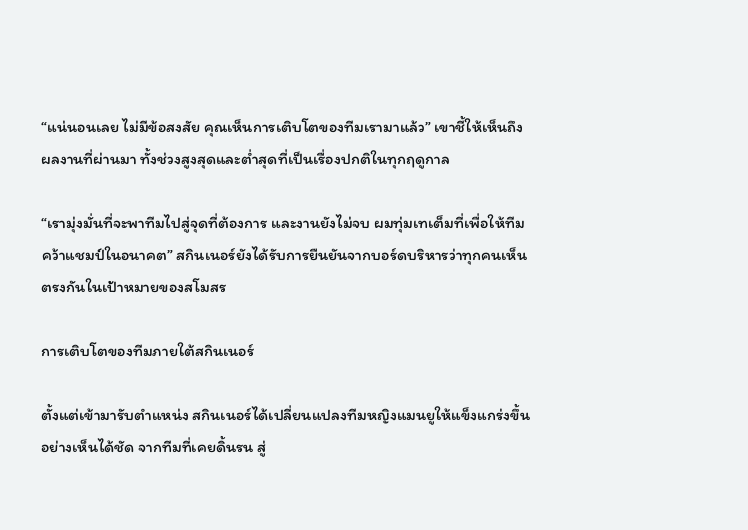“แน่นอนเลย ไม่มีข้อสงสัย คุณเห็นการเติบโตของทีมเรามาแล้ว” เขาชี้ให้เห็นถึงผลงานที่ผ่านมา ทั้งช่วงสูงสุดและต่ำสุดที่เป็นเรื่องปกติในทุกฤดูกาล

“เรามุ่งมั่นที่จะพาทีมไปสู่จุดที่ต้องการ และงานยังไม่จบ ผมทุ่มเทเต็มที่เพื่อให้ทีมคว้าแชมป์ในอนาคต” สกินเนอร์ยังได้รับการยืนยันจากบอร์ดบริหารว่าทุกคนเห็นตรงกันในเป้าหมายของสโมสร

การเติบโตของทีมภายใต้สกินเนอร์

ตั้งแต่เข้ามารับตำแหน่ง สกินเนอร์ได้เปลี่ยนแปลงทีมหญิงแมนยูให้แข็งแกร่งขึ้นอย่างเห็นได้ชัด จากทีมที่เคยดิ้นรน สู่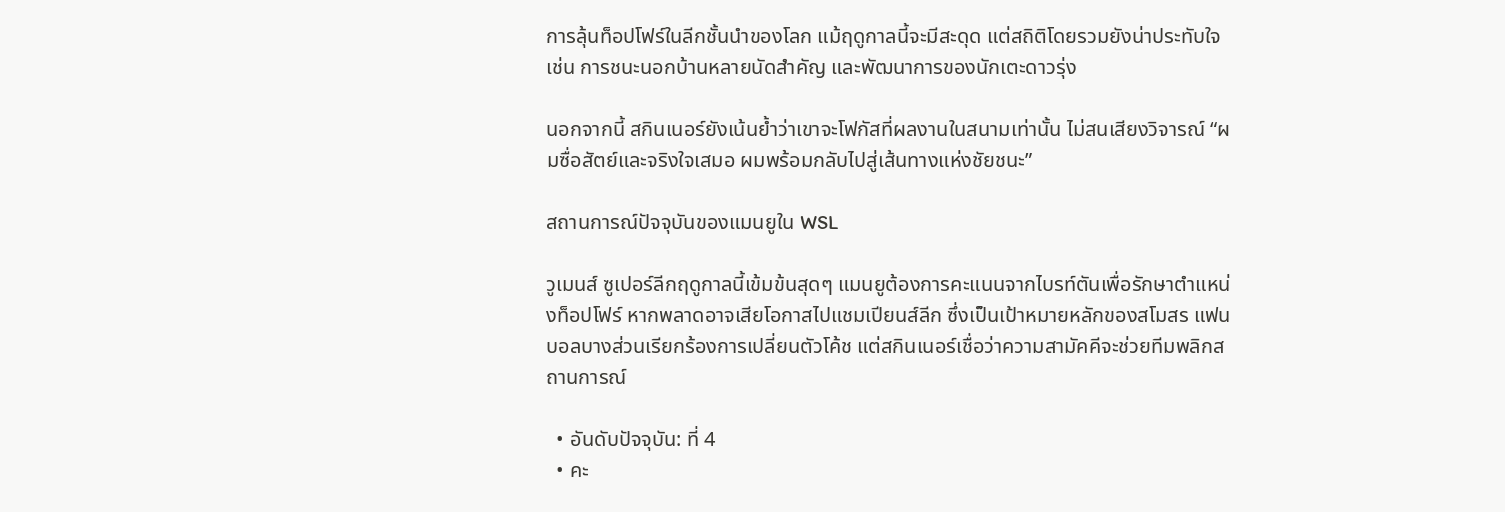การลุ้นท็อปโฟร์ในลีกชั้นนำของโลก แม้ฤดูกาลนี้จะมีสะดุด แต่สถิติโดยรวมยังน่าประทับใจ เช่น การชนะนอกบ้านหลายนัดสำคัญ และพัฒนาการของนักเตะดาวรุ่ง

นอกจากนี้ สกินเนอร์ยังเน้นย้ำว่าเขาจะโฟกัสที่ผลงานในสนามเท่านั้น ไม่สนเสียงวิจารณ์ “ผมซื่อสัตย์และจริงใจเสมอ ผมพร้อมกลับไปสู่เส้นทางแห่งชัยชนะ”

สถานการณ์ปัจจุบันของแมนยูใน WSL

วูเมนส์ ซูเปอร์ลีกฤดูกาลนี้เข้มข้นสุดๆ แมนยูต้องการคะแนนจากไบรท์ตันเพื่อรักษาตำแหน่งท็อปโฟร์ หากพลาดอาจเสียโอกาสไปแชมเปียนส์ลีก ซึ่งเป็นเป้าหมายหลักของสโมสร แฟนบอลบางส่วนเรียกร้องการเปลี่ยนตัวโค้ช แต่สกินเนอร์เชื่อว่าความสามัคคีจะช่วยทีมพลิกสถานการณ์

  • อันดับปัจจุบัน: ที่ 4
  • คะ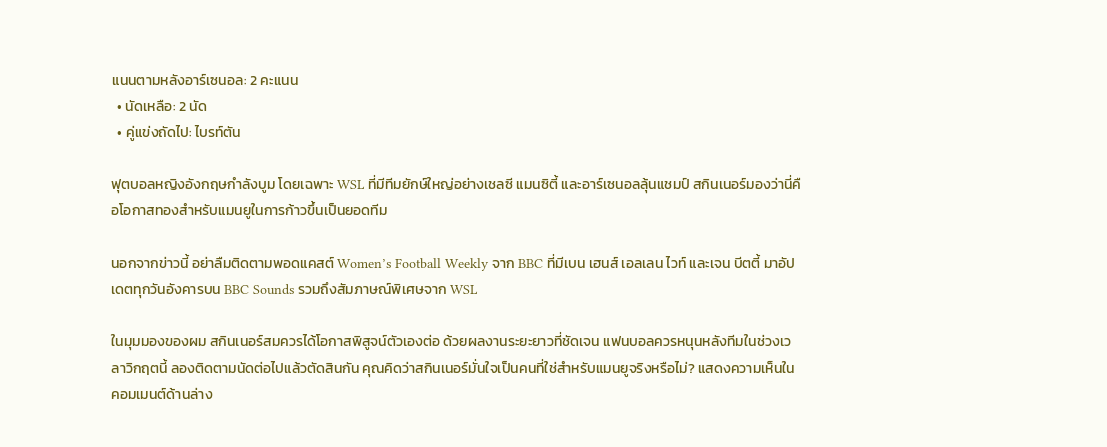แนนตามหลังอาร์เซนอล: 2 คะแนน
  • นัดเหลือ: 2 นัด
  • คู่แข่งถัดไป: ไบรท์ตัน

ฟุตบอลหญิงอังกฤษกำลังบูม โดยเฉพาะ WSL ที่มีทีมยักษ์ใหญ่อย่างเชลซี แมนซิตี้ และอาร์เซนอลลุ้นแชมป์ สกินเนอร์มองว่านี่คือโอกาสทองสำหรับแมนยูในการก้าวขึ้นเป็นยอดทีม

นอกจากข่าวนี้ อย่าลืมติดตามพอดแคสต์ Women’s Football Weekly จาก BBC ที่มีเบน เฮนส์ เอลเลน ไวท์ และเจน บีตตี้ มาอัปเดตทุกวันอังคารบน BBC Sounds รวมถึงสัมภาษณ์พิเศษจาก WSL

ในมุมมองของผม สกินเนอร์สมควรได้โอกาสพิสูจน์ตัวเองต่อ ด้วยผลงานระยะยาวที่ชัดเจน แฟนบอลควรหนุนหลังทีมในช่วงเวลาวิกฤตนี้ ลองติดตามนัดต่อไปแล้วตัดสินกัน คุณคิดว่าสกินเนอร์มั่นใจเป็นคนที่ใช่สำหรับแมนยูจริงหรือไม่? แสดงความเห็นในคอมเมนต์ด้านล่าง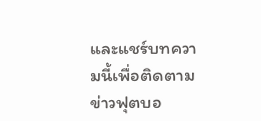และแชร์บทความนี้เพื่อติดตามข่าวฟุตบอ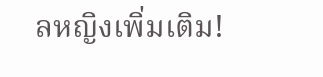ลหญิงเพิ่มเติม!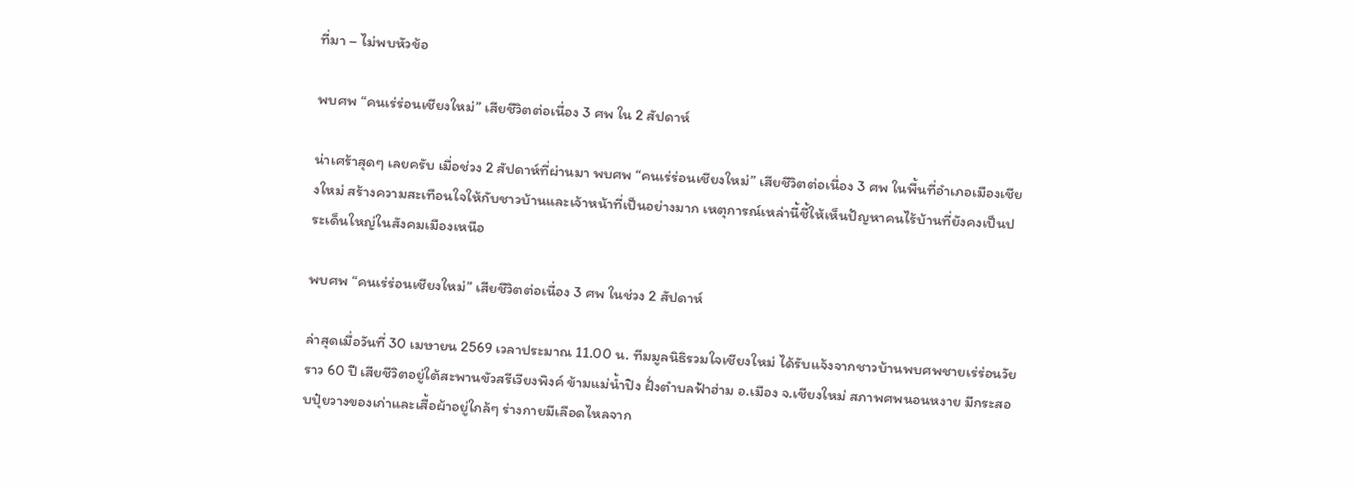ที่มา – ไม่พบหัวข้อ

พบศพ “คนเร่ร่อนเชียงใหม่” เสียชีวิตต่อเนื่อง 3 ศพ ใน 2 สัปดาห์

น่าเศร้าสุดๆ เลยครับ เมื่อช่วง 2 สัปดาห์ที่ผ่านมา พบศพ “คนเร่ร่อนเชียงใหม่” เสียชีวิตต่อเนื่อง 3 ศพ ในพื้นที่อำเภอเมืองเชียงใหม่ สร้างความสะเทือนใจให้กับชาวบ้านและเจ้าหน้าที่เป็นอย่างมาก เหตุการณ์เหล่านี้ชี้ให้เห็นปัญหาคนไร้บ้านที่ยังคงเป็นประเด็นใหญ่ในสังคมเมืองเหนือ

พบศพ “คนเร่ร่อนเชียงใหม่” เสียชีวิตต่อเนื่อง 3 ศพ ในช่วง 2 สัปดาห์

ล่าสุดเมื่อวันที่ 30 เมษายน 2569 เวลาประมาณ 11.00 น. ทีมมูลนิธิรวมใจเชียงใหม่ ได้รับแจ้งจากชาวบ้านพบศพชายเร่ร่อนวัยราว 60 ปี เสียชีวิตอยู่ใต้สะพานขัวสรีเวียงพิงค์ ข้ามแม่น้ำปิง ฝั่งตำบลฟ้าฮ่าม อ.เมือง จ.เชียงใหม่ สภาพศพนอนหงาย มีกระสอบปุ๋ยวางของเก่าและเสื้อผ้าอยู่ใกล้ๆ ร่างกายมีเลือดไหลจาก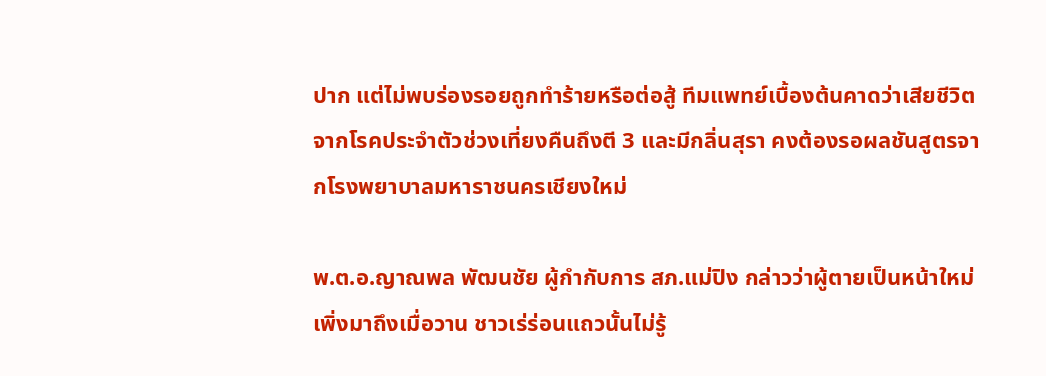ปาก แต่ไม่พบร่องรอยถูกทำร้ายหรือต่อสู้ ทีมแพทย์เบื้องต้นคาดว่าเสียชีวิตจากโรคประจำตัวช่วงเที่ยงคืนถึงตี 3 และมีกลิ่นสุรา คงต้องรอผลชันสูตรจากโรงพยาบาลมหาราชนครเชียงใหม่

พ.ต.อ.ญาณพล พัฒนชัย ผู้กำกับการ สภ.แม่ปิง กล่าวว่าผู้ตายเป็นหน้าใหม่เพิ่งมาถึงเมื่อวาน ชาวเร่ร่อนแถวนั้นไม่รู้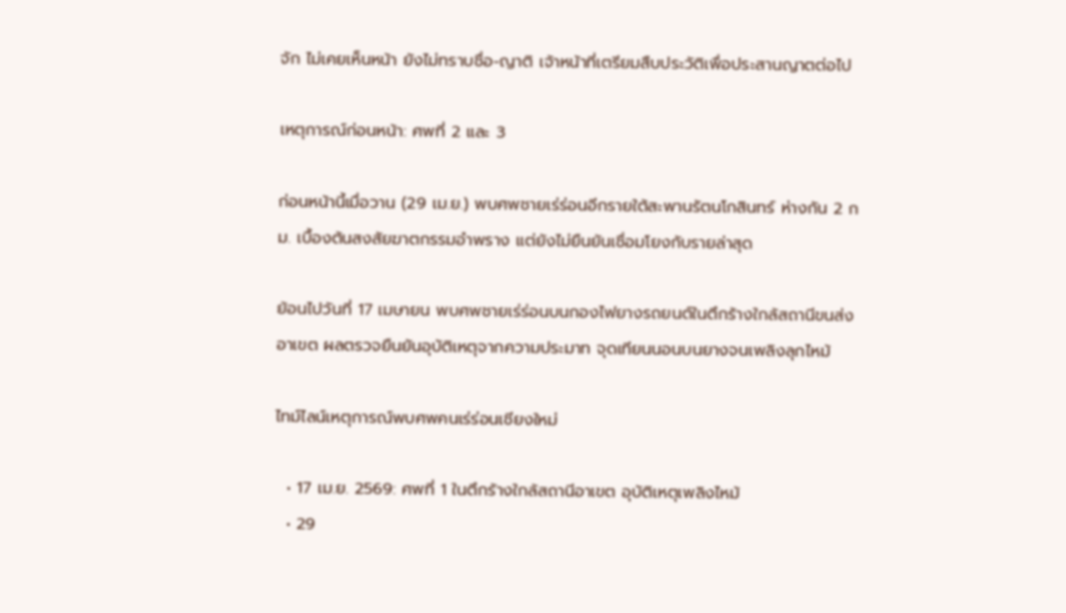จัก ไม่เคยเห็นหน้า ยังไม่ทราบชื่อ-ญาติ เจ้าหน้าที่เตรียมสืบประวัติเพื่อประสานญาตต่อไป

เหตุการณ์ก่อนหน้า: ศพที่ 2 และ 3

ก่อนหน้านี้เมื่อวาน (29 เม.ย.) พบศพชายเร่ร่อนอีกรายใต้สะพานรัตนโกสินทร์ ห่างกัน 2 กม. เบื้องต้นสงสัยฆาตกรรมอำพราง แต่ยังไม่ยืนยันเชื่อมโยงกับรายล่าสุด

ย้อนไปวันที่ 17 เมษายน พบศพชายเร่ร่อนบนกองไฟยางรถยนต์ในตึกร้างใกล้สถานีขนส่งอาเขต ผลตรวจยืนยันอุบัติเหตุจากความประมาท จุดเทียนนอนบนยางจนเพลิงลุกไหม้

ไทม์ไลน์เหตุการณ์พบศพคนเร่ร่อนเชียงใหม่

  • 17 เม.ย. 2569: ศพที่ 1 ในตึกร้างใกล้สถานีอาเขต อุบัติเหตุเพลิงไหม้
  • 29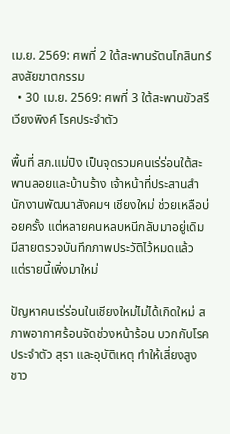เม.ย. 2569: ศพที่ 2 ใต้สะพานรัตนโกสินทร์ สงสัยฆาตกรรม
  • 30 เม.ย. 2569: ศพที่ 3 ใต้สะพานขัวสรีเวียงพิงค์ โรคประจำตัว

พื้นที่ สภ.แม่ปิง เป็นจุดรวมคนเร่ร่อนใต้สะพานลอยและบ้านร้าง เจ้าหน้าที่ประสานสำนักงานพัฒนาสังคมฯ เชียงใหม่ ช่วยเหลือบ่อยครั้ง แต่หลายคนหลบหนีกลับมาอยู่เดิม มีสายตรวจบันทึกภาพประวัติไว้หมดแล้ว แต่รายนี้เพิ่งมาใหม่

ปัญหาคนเร่ร่อนในเชียงใหม่ไม่ได้เกิดใหม่ สภาพอากาศร้อนจัดช่วงหน้าร้อน บวกกับโรคประจำตัว สุรา และอุบัติเหตุ ทำให้เสี่ยงสูง ชาว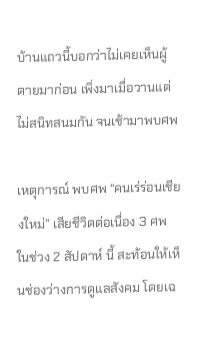บ้านแถวนี้บอกว่าไม่เคยเห็นผู้ตายมาก่อน เพิ่งมาเมื่อวานแต่ไม่สนิทสนมกัน จนเช้ามาพบศพ

เหตุการณ์ พบศพ “คนเร่ร่อนเชียงใหม่” เสียชีวิตต่อเนื่อง 3 ศพ ในช่วง 2 สัปดาห์ นี้ สะท้อนให้เห็นช่องว่างการดูแลสังคม โดยเฉ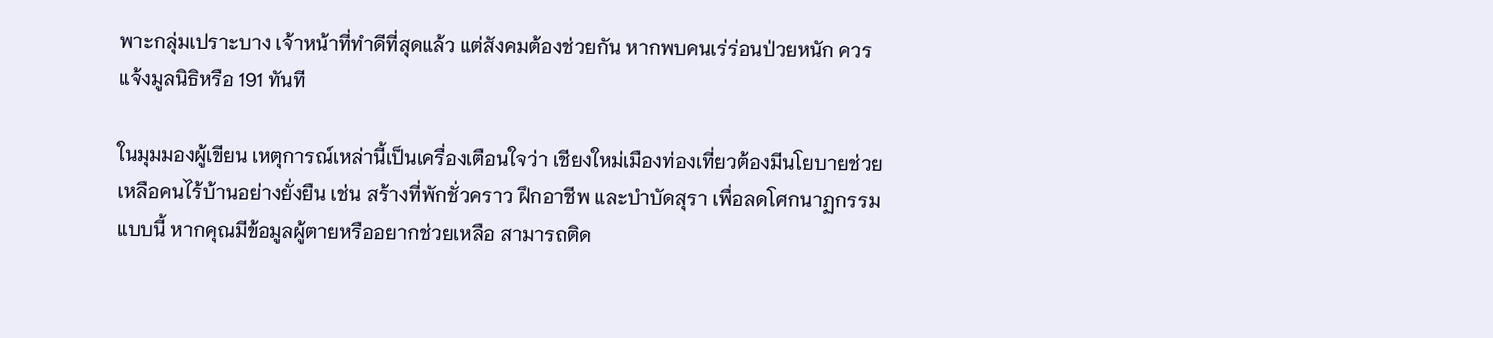พาะกลุ่มเปราะบาง เจ้าหน้าที่ทำดีที่สุดแล้ว แต่สังคมต้องช่วยกัน หากพบคนเร่ร่อนป่วยหนัก ควรแจ้งมูลนิธิหรือ 191 ทันที

ในมุมมองผู้เขียน เหตุการณ์เหล่านี้เป็นเครื่องเตือนใจว่า เชียงใหม่เมืองท่องเที่ยวต้องมีนโยบายช่วยเหลือคนไร้บ้านอย่างยั่งยืน เช่น สร้างที่พักชั่วคราว ฝึกอาชีพ และบำบัดสุรา เพื่อลดโศกนาฏกรรมแบบนี้ หากคุณมีข้อมูลผู้ตายหรืออยากช่วยเหลือ สามารถติด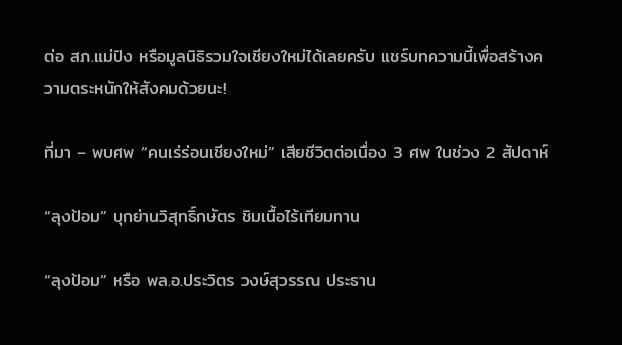ต่อ สภ.แม่ปิง หรือมูลนิธิรวมใจเชียงใหม่ได้เลยครับ แชร์บทความนี้เพื่อสร้างความตระหนักให้สังคมด้วยนะ!

ที่มา – พบศพ “คนเร่ร่อนเชียงใหม่” เสียชีวิตต่อเนื่อง 3 ศพ ในช่วง 2 สัปดาห์

“ลุงป้อม” บุกย่านวิสุทธิ์กษัตร ชิมเนื้อไร้เทียมทาน

“ลุงป้อม” หรือ พล.อ.ประวิตร วงษ์สุวรรณ ประธาน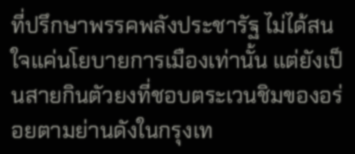ที่ปรึกษาพรรคพลังประชารัฐ ไม่ได้สนใจแค่นโยบายการเมืองเท่านั้น แต่ยังเป็นสายกินตัวยงที่ชอบตระเวนชิมของอร่อยตามย่านดังในกรุงเท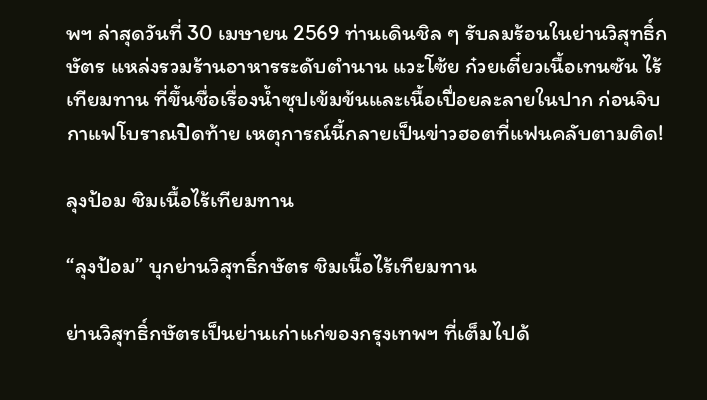พฯ ล่าสุดวันที่ 30 เมษายน 2569 ท่านเดินชิล ๆ รับลมร้อนในย่านวิสุทธิ์กษัตร แหล่งรวมร้านอาหารระดับตำนาน แวะโซ้ย ก๋วยเตี๋ยวเนื้อเทนซัน ไร้เทียมทาน ที่ขึ้นชื่อเรื่องน้ำซุปเข้มข้นและเนื้อเปื่อยละลายในปาก ก่อนจิบกาแฟโบราณปิดท้าย เหตุการณ์นี้กลายเป็นข่าวฮอตที่แฟนคลับตามติด!

ลุงป้อม ชิมเนื้อไร้เทียมทาน

“ลุงป้อม” บุกย่านวิสุทธิ์กษัตร ชิมเนื้อไร้เทียมทาน

ย่านวิสุทธิ์กษัตรเป็นย่านเก่าแก่ของกรุงเทพฯ ที่เต็มไปด้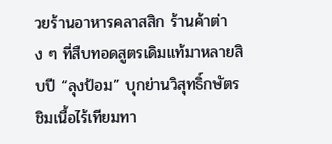วยร้านอาหารคลาสสิก ร้านค้าต่าง ๆ ที่สืบทอดสูตรเดิมแท้มาหลายสิบปี “ลุงป้อม” บุกย่านวิสุทธิ์กษัตร ชิมเนื้อไร้เทียมทา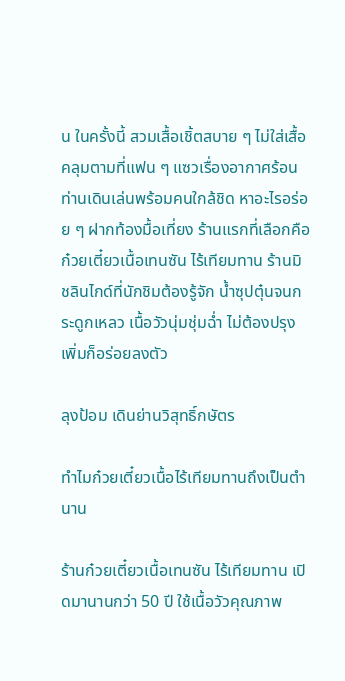น ในครั้งนี้ สวมเสื้อเชิ้ตสบาย ๆ ไม่ใส่เสื้อคลุมตามที่แฟน ๆ แซวเรื่องอากาศร้อน ท่านเดินเล่นพร้อมคนใกล้ชิด หาอะไรอร่อย ๆ ฝากท้องมื้อเที่ยง ร้านแรกที่เลือกคือ ก๋วยเตี๋ยวเนื้อเทนซัน ไร้เทียมทาน ร้านมิชลินไกด์ที่นักชิมต้องรู้จัก น้ำซุปตุ๋นจนกระดูกเหลว เนื้อวัวนุ่มชุ่มฉ่ำ ไม่ต้องปรุงเพิ่มก็อร่อยลงตัว

ลุงป้อม เดินย่านวิสุทธิ์กษัตร

ทำไมก๋วยเตี๋ยวเนื้อไร้เทียมทานถึงเป็นตำนาน

ร้านก๋วยเตี๋ยวเนื้อเทนซัน ไร้เทียมทาน เปิดมานานกว่า 50 ปี ใช้เนื้อวัวคุณภาพ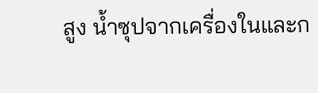สูง น้ำซุปจากเครื่องในและก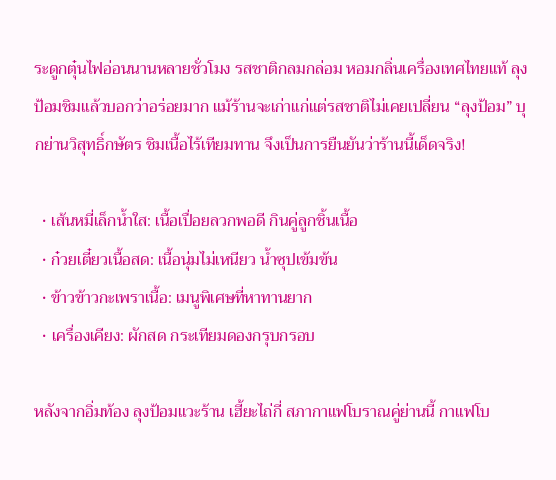ระดูกตุ๋นไฟอ่อนนานหลายชั่วโมง รสชาติกลมกล่อม หอมกลิ่นเครื่องเทศไทยแท้ ลุงป้อมชิมแล้วบอกว่าอร่อยมาก แม้ร้านจะเก่าแก่แต่รสชาติไม่เคยเปลี่ยน “ลุงป้อม” บุกย่านวิสุทธิ์กษัตร ชิมเนื้อไร้เทียมทาน จึงเป็นการยืนยันว่าร้านนี้เด็ดจริง!

  • เส้นหมี่เล็กน้ำใส: เนื้อเปื่อยลวกพอดี กินคู่ลูกชิ้นเนื้อ
  • ก๋วยเตี๋ยวเนื้อสด: เนื้อนุ่มไม่เหนียว น้ำซุปเข้มข้น
  • ข้าวข้าวกะเพราเนื้อ: เมนูพิเศษที่หาทานยาก
  • เครื่องเคียง: ผักสด กระเทียมดองกรุบกรอบ

หลังจากอิ่มท้อง ลุงป้อมแวะร้าน เฮี้ยะไถ่กี่ สภากาแฟโบราณคู่ย่านนี้ กาแฟโบ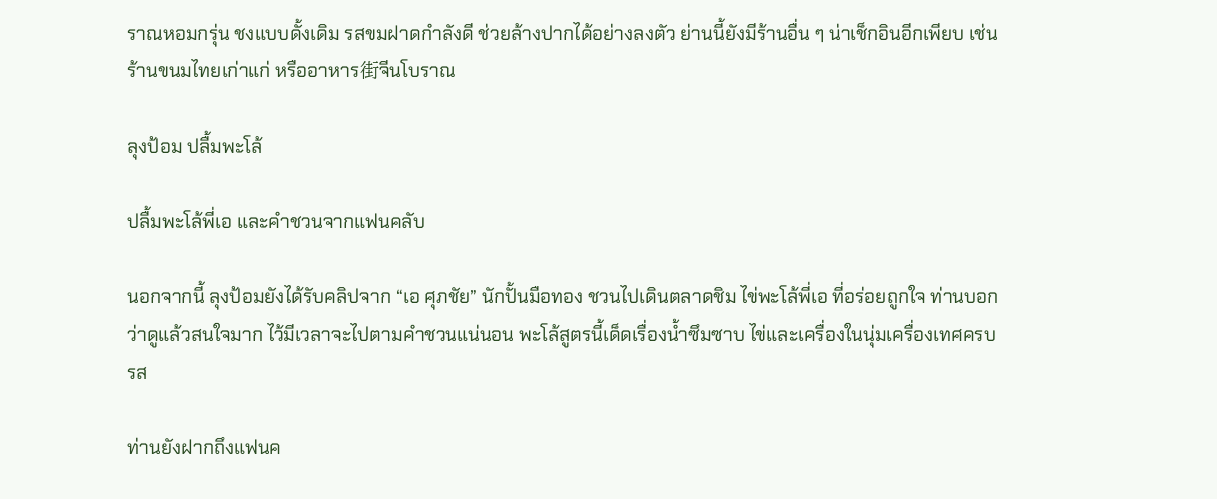ราณหอมกรุ่น ชงแบบดั้งเดิม รสขมฝาดกำลังดี ช่วยล้างปากได้อย่างลงตัว ย่านนี้ยังมีร้านอื่น ๆ น่าเช็กอินอีกเพียบ เช่น ร้านขนมไทยเก่าแก่ หรืออาหาร街จีนโบราณ

ลุงป้อม ปลื้มพะโล้

ปลื้มพะโล้พี่เอ และคำชวนจากแฟนคลับ

นอกจากนี้ ลุงป้อมยังได้รับคลิปจาก “เอ ศุภชัย” นักปั้นมือทอง ชวนไปเดินตลาดชิม ไข่พะโล้พี่เอ ที่อร่อยถูกใจ ท่านบอกว่าดูแล้วสนใจมาก ไว้มีเวลาจะไปตามคำชวนแน่นอน พะโล้สูตรนี้เด็ดเรื่องน้ำซึมซาบ ไข่และเครื่องในนุ่มเครื่องเทศครบรส

ท่านยังฝากถึงแฟนค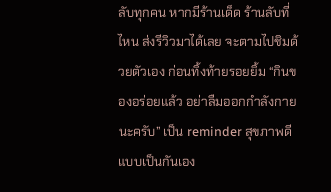ลับทุกคน หากมีร้านเด็ด ร้านลับที่ไหน ส่งรีวิวมาได้เลย จะตามไปชิมด้วยตัวเอง ก่อนทิ้งท้ายรอยยิ้ม “กินของอร่อยแล้ว อย่าลืมออกกำลังกายนะครับ” เป็น reminder สุขภาพดีแบบเป็นกันเอง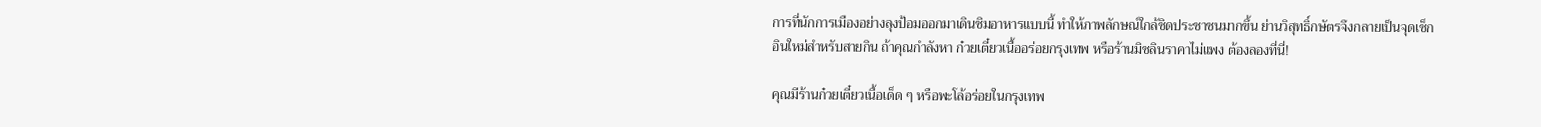การที่นักการเมืองอย่างลุงป้อมออกมาเดินชิมอาหารแบบนี้ ทำให้ภาพลักษณ์ใกล้ชิดประชาชนมากขึ้น ย่านวิสุทธิ์กษัตรจึงกลายเป็นจุดเช็กอินใหม่สำหรับสายกิน ถ้าคุณกำลังหา ก๋วยเตี๋ยวเนื้ออร่อยกรุงเทพ หรือร้านมิชลินราคาไม่แพง ต้องลองที่นี่!

คุณมีร้านก๋วยเตี๋ยวเนื้อเด็ด ๆ หรือพะโล้อร่อยในกรุงเทพ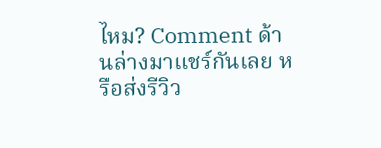ไหม? Comment ด้านล่างมาแชร์กันเลย หรือส่งรีวิว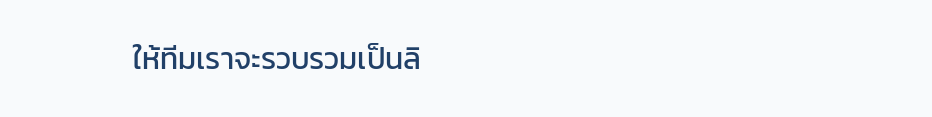ให้ทีมเราจะรวบรวมเป็นลิ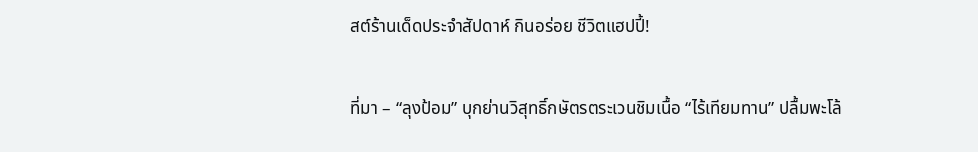สต์ร้านเด็ดประจำสัปดาห์ กินอร่อย ชีวิตแฮปปี้!

ที่มา – “ลุงป้อม” บุกย่านวิสุทธิ์กษัตรตระเวนชิมเนื้อ “ไร้เทียมทาน” ปลื้มพะโล้